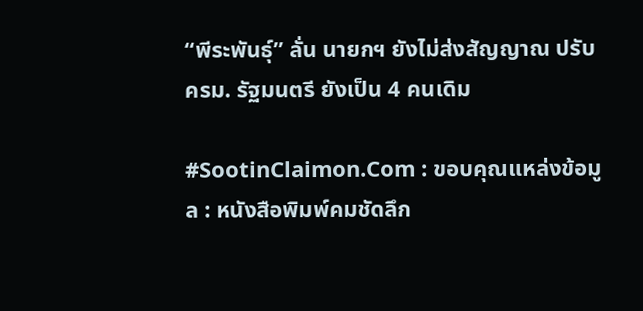“พีระพันธุ์” ลั่น นายกฯ ยังไม่ส่งสัญญาณ ปรับ ครม. รัฐมนตรี ยังเป็น 4 คนเดิม

#SootinClaimon.Com : ขอบคุณแหล่งข้อมูล : หนังสือพิมพ์คมชัดลึก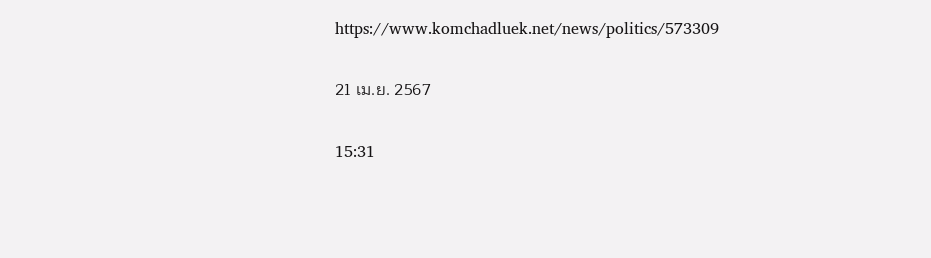https://www.komchadluek.net/news/politics/573309

21 เม.ย. 2567

15:31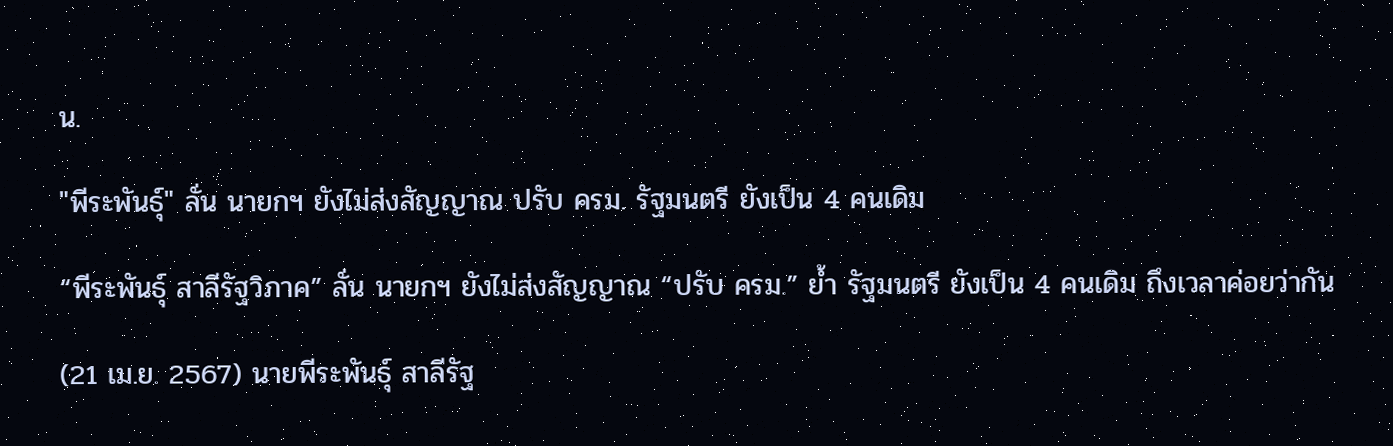น.

"พีระพันธุ์" ลั่น นายกฯ ยังไม่ส่งสัญญาณ ปรับ ครม. รัฐมนตรี ยังเป็น 4 คนเดิม

“พีระพันธ์ุ สาลีรัฐวิภาค” ลั่น นายกฯ ยังไม่ส่งสัญญาณ “ปรับ ครม.” ย้ำ รัฐมนตรี ยังเป็น 4 คนเดิม ถึงเวลาค่อยว่ากัน

(21 เม.ย. 2567) นายพีระพันธุ์ สาลีรัฐ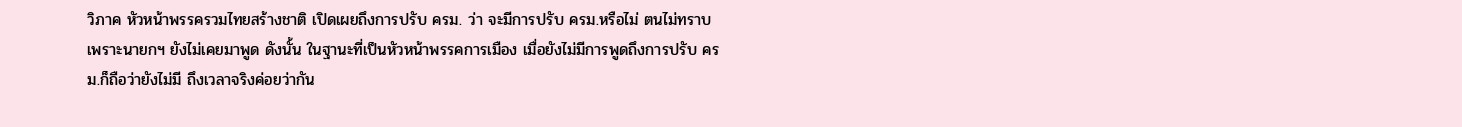วิภาค หัวหน้าพรรครวมไทยสร้างชาติ เปิดเผยถึงการปรับ ครม. ว่า จะมีการปรับ ครม.หรือไม่ ตนไม่ทราบ เพราะนายกฯ ยังไม่เคยมาพูด ดังนั้น ในฐานะที่เป็นหัวหน้าพรรคการเมือง เมื่อยังไม่มีการพูดถึงการปรับ ครม.ก็ถือว่ายังไม่มี ถึงเวลาจริงค่อยว่ากัน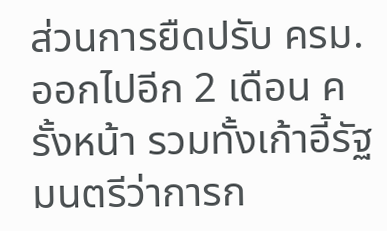ส่วนการยืดปรับ ครม. ออกไปอีก 2 เดือน ครั้งหน้า รวมทั้งเก้าอี้รัฐมนตรีว่าการก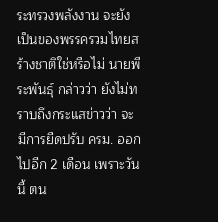ระทรวงพลังงาน จะยังเป็นของพรรครวมไทยสร้างชาติใช่หรือไม่ นายพีระพันธุ์ กล่าวว่า ยังไม่ทราบถึงกระแสข่าวว่า จะมีการยืดปรับ ครม. ออกไปอีก 2 เดือน เพราะวันนี้ ตน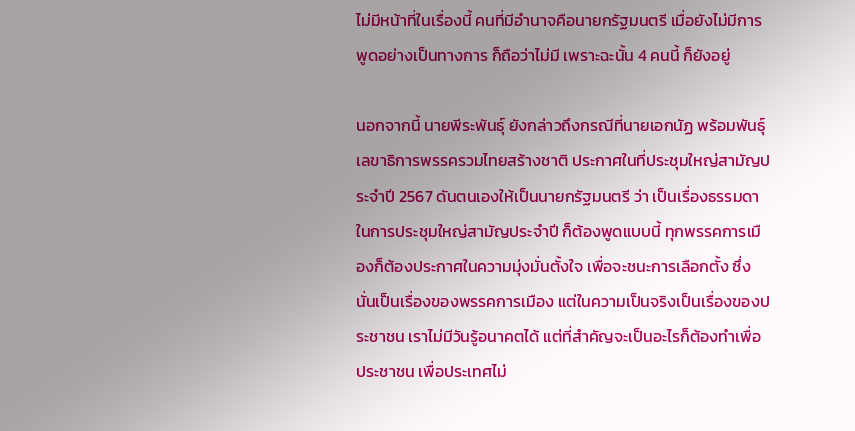ไม่มีหน้าที่ในเรื่องนี้ คนที่มีอำนาจคือนายกรัฐมนตรี เมื่อยังไม่มีการพูดอย่างเป็นทางการ ก็ถือว่าไม่มี เพราะฉะนั้น 4 คนนี้ ก็ยังอยู่

นอกจากนี้ นายพีระพันธุ์ ยังกล่าวถึงกรณีที่นายเอกนัฏ พร้อมพันธุ์ เลขาธิการพรรครวมไทยสร้างชาติ ประกาศในที่ประชุมใหญ่สามัญประจำปี 2567 ดันตนเองให้เป็นนายกรัฐมนตรี ว่า เป็นเรื่องธรรมดาในการประชุมใหญ่สามัญประจำปี ก็ต้องพูดแบบนี้ ทุกพรรคการเมืองก็ต้องประกาศในความมุ่งมั่นตั้งใจ เพื่อจะชนะการเลือกตั้ง ซึ่งนั่นเป็นเรื่องของพรรคการเมือง แต่ในความเป็นจริงเป็นเรื่องของประชาชน เราไม่มีวันรู้อนาคตได้ แต่ที่สำคัญจะเป็นอะไรก็ต้องทำเพื่อประชาชน เพื่อประเทศไม่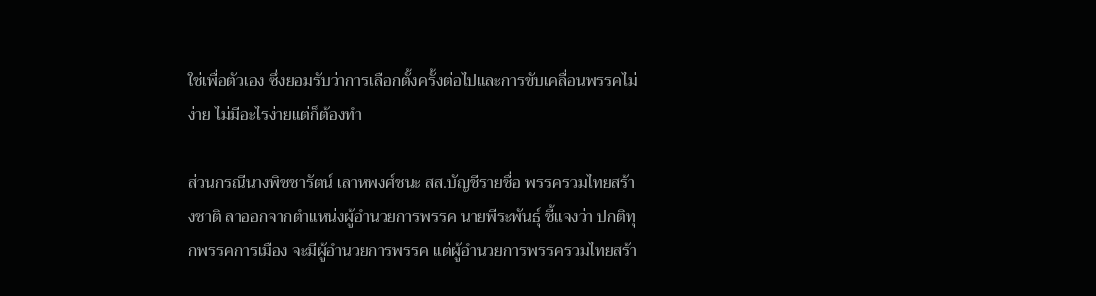ใช่เพื่อตัวเอง ซึ่งยอมรับว่าการเลือกตั้งครั้งต่อไปและการขับเคลื่อนพรรคไม่ง่าย ไม่มีอะไรง่ายแต่ก็ต้องทำ

ส่วนกรณีนางพิชชารัตน์ เลาหพงศ์ชนะ สส.บัญชีรายชื่อ พรรครวมไทยสร้างชาติ ลาออกจากตำแหน่งผู้อำนวยการพรรค นายพีระพันธุ์ ชี้แจงว่า ปกติทุกพรรคการเมือง จะมีผู้อำนวยการพรรค แต่ผู้อำนวยการพรรครวมไทยสร้า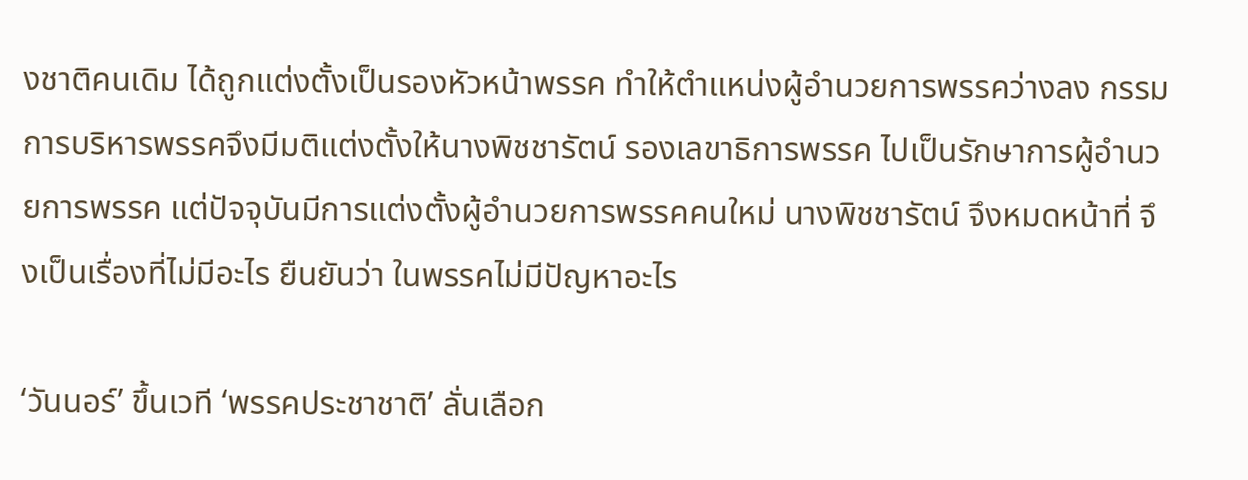งชาติคนเดิม ได้ถูกแต่งตั้งเป็นรองหัวหน้าพรรค ทำให้ตำแหน่งผู้อำนวยการพรรคว่างลง กรรมการบริหารพรรคจึงมีมติแต่งตั้งให้นางพิชชารัตน์ รองเลขาธิการพรรค ไปเป็นรักษาการผู้อำนวยการพรรค แต่ปัจจุบันมีการแต่งตั้งผู้อำนวยการพรรคคนใหม่ นางพิชชารัตน์ จึงหมดหน้าที่ จึงเป็นเรื่องที่ไม่มีอะไร ยืนยันว่า ในพรรคไม่มีปัญหาอะไร

‘วันนอร์’ ขึ้นเวที ‘พรรคประชาชาติ’ ลั่นเลือก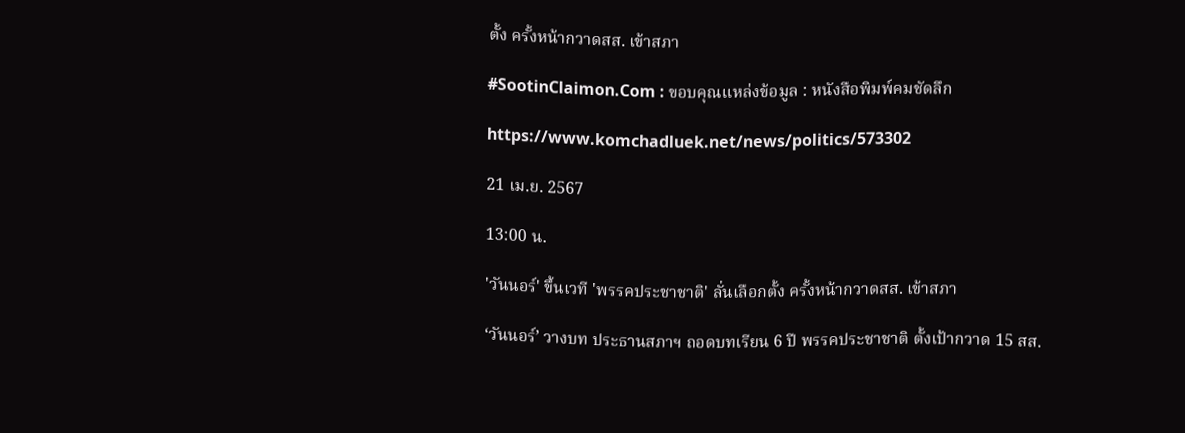ตั้ง ครั้งหน้ากวาดสส. เข้าสภา

#SootinClaimon.Com : ขอบคุณแหล่งข้อมูล : หนังสือพิมพ์คมชัดลึก

https://www.komchadluek.net/news/politics/573302

21 เม.ย. 2567

13:00 น.

'วันนอร์' ขึ้นเวที 'พรรคประชาชาติ' ลั่นเลือกตั้ง ครั้งหน้ากวาดสส. เข้าสภา

‘วันนอร์’ วางบท ประธานสภาฯ ถอดบทเรียน 6 ปี พรรคประชาชาติ ตั้งเป้ากวาด 15 สส.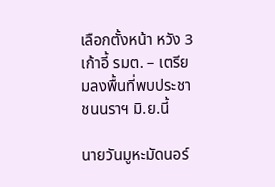เลือกตั้งหน้า หวัง 3 เก้าอี้ รมต. – เตรียมลงพื้นที่พบประชาชนนราฯ มิ.ย.นี้

นายวันมูหะมัดนอร์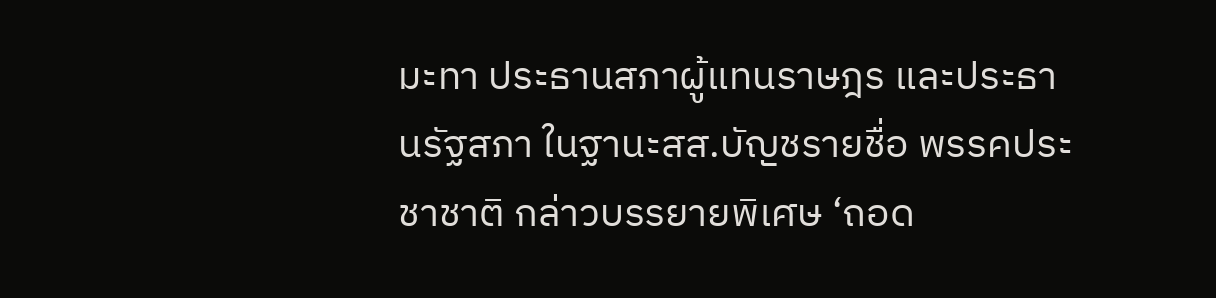มะทา ประธานสภาผู้แทนราษฎร และประธานรัฐสภา ในฐานะสส.บัญชรายชื่อ พรรคประชาชาติ กล่าวบรรยายพิเศษ ‘ถอด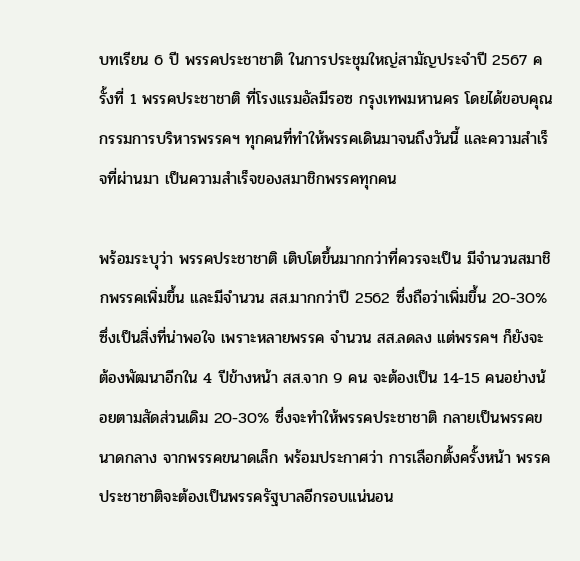บทเรียน 6 ปี พรรคประชาชาติ ในการประชุมใหญ่สามัญประจำปี 2567 ครั้งที่ 1 พรรคประชาชาติ ที่โรงแรมอัลมีรอซ กรุงเทพมหานคร โดยได้ขอบคุณกรรมการบริหารพรรคฯ ทุกคนที่ทำให้พรรคเดินมาจนถึงวันนี้ และความสำเร็จที่ผ่านมา เป็นความสำเร็จของสมาชิกพรรคทุกคน

พร้อมระบุว่า พรรคประชาชาติ เติบโตขึ้นมากกว่าที่ควรจะเป็น มีจำนวนสมาชิกพรรคเพิ่มขึ้น และมีจำนวน สส.มากกว่าปี 2562 ซึ่งถือว่าเพิ่มขึ้น 20-30% ซึ่งเป็นสิ่งที่น่าพอใจ เพราะหลายพรรค จำนวน สส.ลดลง แต่พรรคฯ ก็ยังจะต้องพัฒนาอีกใน 4 ปีข้างหน้า สส.จาก 9 คน จะต้องเป็น 14-15 คนอย่างน้อยตามสัดส่วนเดิม 20-30% ซึ่งจะทำให้พรรคประชาชาติ กลายเป็นพรรคขนาดกลาง จากพรรคขนาดเล็ก พร้อมประกาศว่า การเลือกตั้งครั้งหน้า พรรคประชาชาติจะต้องเป็นพรรครัฐบาลอีกรอบแน่นอน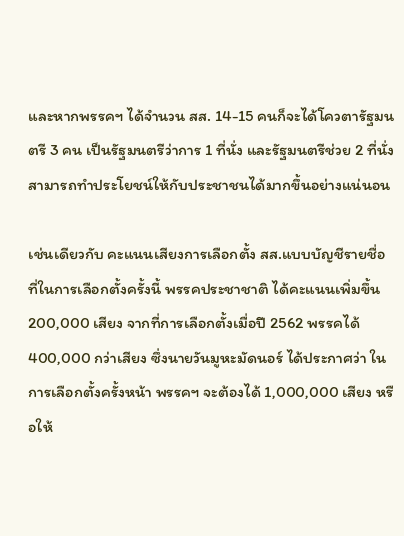และหากพรรคฯ ได้จำนวน สส. 14-15 คนก็จะได้โควตารัฐมนตรี 3 คน เป็นรัฐมนตรีว่าการ 1 ที่นั่ง และรัฐมนตรีช่วย 2 ที่นั่ง สามารถทำประโยชน์ให้กับประชาชนได้มากขึ้นอย่างแน่นอน

เช่นเดียวกับ คะแนนเสียงการเลือกตั้ง สส.แบบบัญชีรายชื่อ ที่ในการเลือกตั้งครั้งนี้ พรรคประชาชาติ ได้คะแนนเพิ่มขึ้น 200,000 เสียง จากที่การเลือกตั้งเมื่อปี 2562 พรรคได้ 400,000 กว่าเสียง ซึ่งนายวันมูหะมัดนอร์ ได้ประกาศว่า ในการเลือกตั้งครั้งหน้า พรรคฯ จะต้องได้ 1,000,000 เสียง หรือให้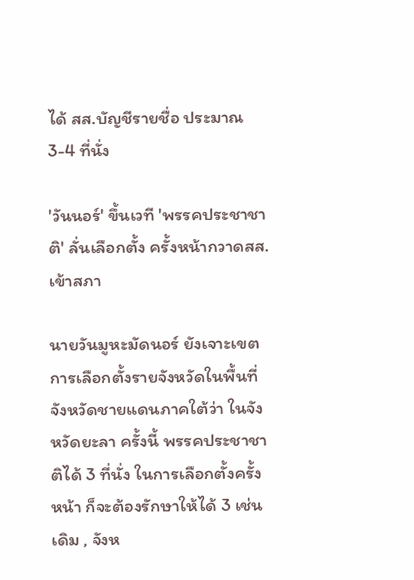ได้ สส.บัญชีรายชื่อ ประมาณ 3-4 ที่นั่ง

'วันนอร์' ขึ้นเวที 'พรรคประชาชาติ' ลั่นเลือกตั้ง ครั้งหน้ากวาดสส. เข้าสภา

นายวันมูหะมัดนอร์ ยังเจาะเขตการเลือกตั้งรายจังหวัดในพื้นที่จังหวัดชายแดนภาคใต้ว่า ในจังหวัดยะลา ครั้งนี้ พรรคประชาชาติได้ 3 ที่นั่ง ในการเลือกตั้งครั้งหน้า ก็จะต้องรักษาให้ได้ 3 เช่นเดิม , จังห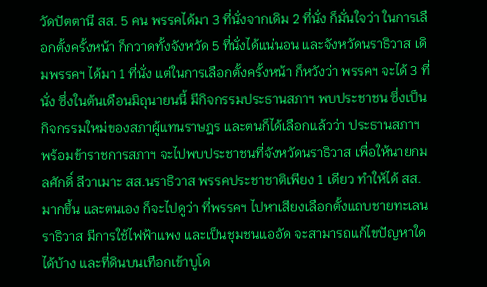วัดปัตตานี สส. 5 คน พรรคได้มา 3 ที่นั่งจากเดิม 2 ที่นั่ง ก็มั่นใจว่า ในการเลือกตั้งครั้งหน้า ก็กวาดทั้งจังหวัด 5 ที่นั่งได้แน่นอน และจังหวัดนราธิวาส เดิมพรรคฯ ได้มา 1 ที่นั่ง แต่ในการเลือกตั้งครั้งหน้า ก็หวังว่า พรรคฯ จะได้ 3 ที่นั่ง ซึ่งในต้นเดือนมิถุนายนนี้ มีกิจกรรมประธานสภาฯ พบประชาชน ซึ่งเป็นกิจกรรมใหม่ของสภาผู้แทนราษฎร และตนก็ได้เลือกแล้วว่า ประธานสภาฯ พร้อมข้าราชการสภาฯ จะไปพบประชาชนที่จังหวัดนราธิวาส เพื่อให้นายกมลศักดิ์ ลีวาเมาะ สส.นราธิวาส พรรคประชาชาติเพียง 1 เดียว ทำให้ได้ สส.มากขึ้น และตนเอง ก็จะไปดูว่า ที่พรรคฯ ไปหาเสียงเลือกตั้งแถบชายทะเลนราธิวาส มีการใช้ไฟฟ้าแพง และเป็นชุมชนแออัด จะสามารถแก้ไขปัญหาใดได้บ้าง และที่ดินบนเทือกเข้าบูโด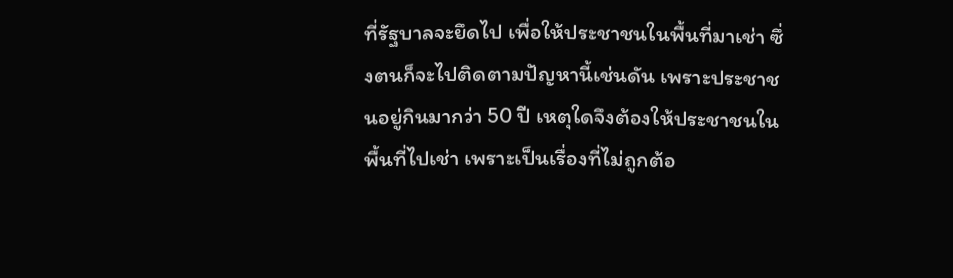ที่รัฐบาลจะยึดไป เพื่อให้ประชาชนในพื้นที่มาเช่า ซึ่งตนก็จะไปติดตามปัญหานี้เช่นดัน เพราะประชาชนอยู่กินมากว่า 50 ปี เหตุใดจึงต้องให้ประชาชนในพื้นที่ไปเช่า เพราะเป็นเรื่องที่ไม่ถูกต้อ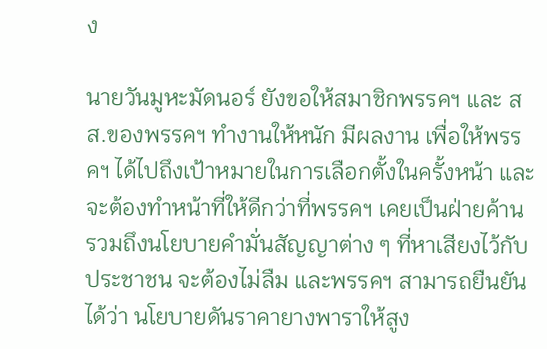ง

นายวันมูหะมัดนอร์ ยังขอให้สมาชิกพรรคฯ และ สส.ของพรรคฯ ทำงานให้หนัก มีผลงาน เพื่อให้พรรคฯ ได้ไปถึงเป้าหมายในการเลือกตั้งในครั้งหน้า และจะต้องทำหน้าที่ให้ดีกว่าที่พรรคฯ เคยเป็นฝ่ายค้าน รวมถึงนโยบายคำมั่นสัญญาต่าง ๆ ที่หาเสียงไว้กับประชาชน จะต้องไม่ลืม และพรรคฯ สามารถยืนยันได้ว่า นโยบายดันราคายางพาราให้สูง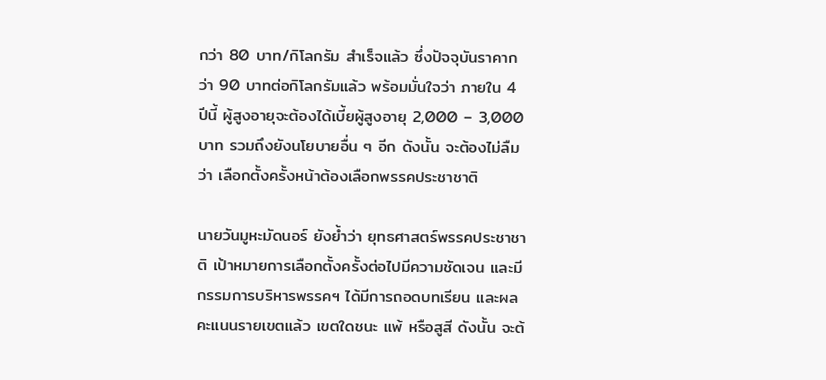กว่า 80 บาท/กิโลกรัม สำเร็จแล้ว ซึ่งปัจจุบันราคากว่า 90 บาทต่อกิโลกรัมแล้ว พร้อมมั่นใจว่า ภายใน 4 ปีนี้ ผู้สูงอายุจะต้องได้เบี้ยผู้สูงอายุ 2,000 – 3,000 บาท รวมถึงยังนโยบายอื่น ๆ อีก ดังนั้น จะต้องไม่ลืมว่า เลือกตั้งครั้งหน้าต้องเลือกพรรคประชาชาติ

นายวันมูหะมัดนอร์ ยังย้ำว่า ยุทธศาสตร์พรรคประชาชาติ เป้าหมายการเลือกตั้งครั้งต่อไปมีความชัดเจน และมีกรรมการบริหารพรรคฯ ได้มีการถอดบทเรียน และผลคะแนนรายเขตแล้ว เขตใดชนะ แพ้ หรือสูสี ดังนั้น จะต้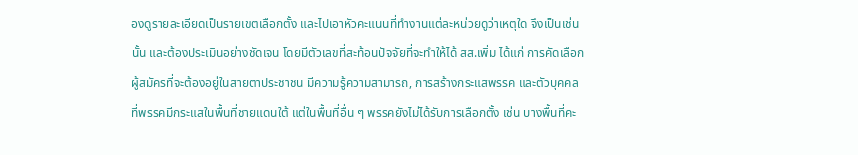องดูรายละเอียดเป็นรายเขตเลือกตั้ง และไปเอาหัวคะแนนที่ทำงานแต่ละหน่วยดูว่าเหตุใด จึงเป็นเช่นนั้น และต้องประเมินอย่างชัดเจน โดยมีตัวเลขที่สะท้อนปัจจัยที่จะทำให้ได้ สส.เพิ่ม ได้แก่ การคัดเลือกผู้สมัครที่จะต้องอยู่ในสายตาประชาชน มีความรู้ความสามารถ, การสร้างกระแสพรรค และตัวบุคคล ที่พรรคมีกระแสในพื้นที่ชายแดนใต้ แต่ในพื้นที่อื่น ๆ พรรคยังไม่ได้รับการเลือกตั้ง เช่น บางพื้นที่คะ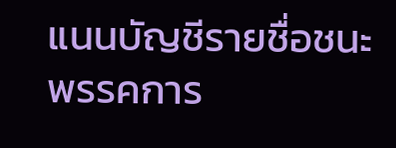แนนบัญชีรายชื่อชนะพรรคการ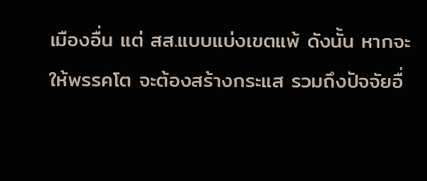เมืองอื่น แต่ สส.แบบแบ่งเขตแพ้ ดังนั้น หากจะให้พรรคโต จะต้องสร้างกระแส รวมถึงปัจจัยอื่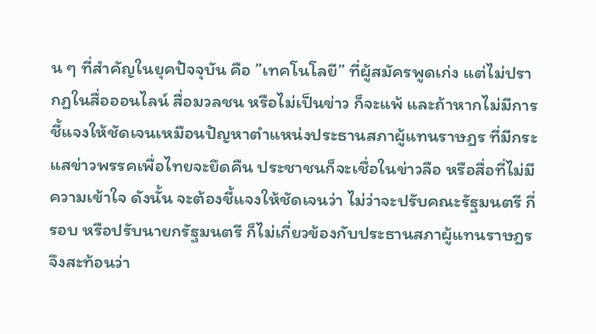น ๆ ที่สำคัญในยุคปัจจุบัน คือ ”เทคโนโลยี” ที่ผู้สมัครพูดเก่ง แต่ไม่ปรากฏในสื่อออนไลน์ สื่อมวลชน หรือไม่เป็นข่าว ก็จะแพ้ และถ้าหากไม่มีการชี้แจงให้ชัดเจนเหมือนปัญหาตำแหน่งประธานสภาผู้แทนราษฎร ที่มีกระแสข่าวพรรคเพื่อไทยจะยึดคืน ประชาชนก็จะเชื่อในข่าวลือ หรือสื่อที่ไม่มีความเข้าใจ ดังนั้น จะต้องชี้แจงให้ชัดเจนว่า ไม่ว่าจะปรับคณะรัฐมนตรี กี่รอบ หรือปรับนายกรัฐมนตรี ก็ไม่เกี่ยวข้องกับประธานสภาผู้แทนราษฎร จึงสะท้อนว่า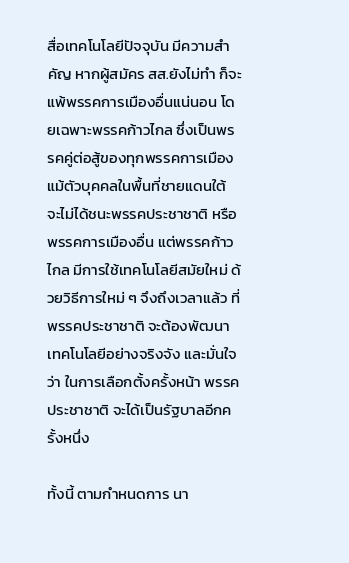สื่อเทคโนโลยีปัจจุบัน มีความสำคัญ หากผู้สมัคร สส.ยังไม่ทำ ก็จะแพ้พรรคการเมืองอื่นแน่นอน โดยเฉพาะพรรคก้าวไกล ซึ่งเป็นพรรคคู่ต่อสู้ของทุกพรรคการเมือง แม้ตัวบุคคลในพื้นที่ชายแดนใต้ จะไม่ได้ชนะพรรคประชาชาติ หรือพรรคการเมืองอื่น แต่พรรคก้าวไกล มีการใช้เทคโนโลยีสมัยใหม่ ด้วยวิธีการใหม่ ๆ จึงถึงเวลาแล้ว ที่พรรคประชาชาติ จะต้องพัฒนาเทคโนโลยีอย่างจริงจัง และมั่นใจว่า ในการเลือกตั้งครั้งหน้า พรรคประชาชาติ จะได้เป็นรัฐบาลอีกครั้งหนึ่ง

ทั้งนี้ ตามกำหนดการ นา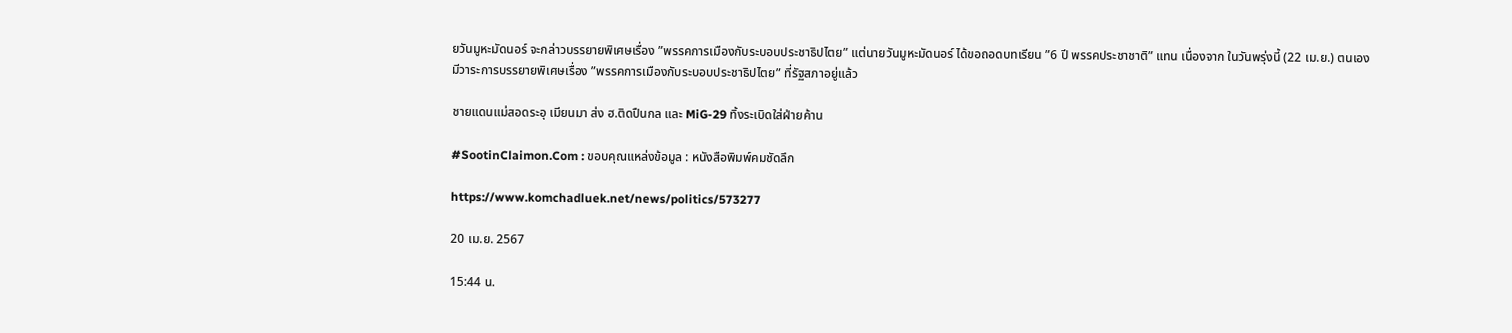ยวันมูหะมัดนอร์ จะกล่าวบรรยายพิเศษเรื่อง ”พรรคการเมืองกับระบอบประชาธิปไตย” แต่นายวันมูหะมัดนอร์ ได้ขอถอดบทเรียน ”6 ปี พรรคประชาชาติ” แทน เนื่องจาก ในวันพรุ่งนี้ (22 เม.ย.) ตนเอง มีวาระการบรรยายพิเศษเรื่อง ”พรรคการเมืองกับระบอบประชาธิปไตย” ที่รัฐสภาอยู่แล้ว

ชายแดนแม่สอดระอุ เมียนมา ส่ง ฮ.ติดปืนกล และ MiG-29 ทิ้งระเบิดใส่ฝ่ายค้าน

#SootinClaimon.Com : ขอบคุณแหล่งข้อมูล : หนังสือพิมพ์คมชัดลึก

https://www.komchadluek.net/news/politics/573277

20 เม.ย. 2567

15:44 น.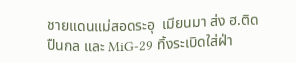ชายแดนแม่สอดระอุ  เมียนมา ส่ง ฮ.ติดปืนกล และ MiG-29 ทิ้งระเบิดใส่ฝ่า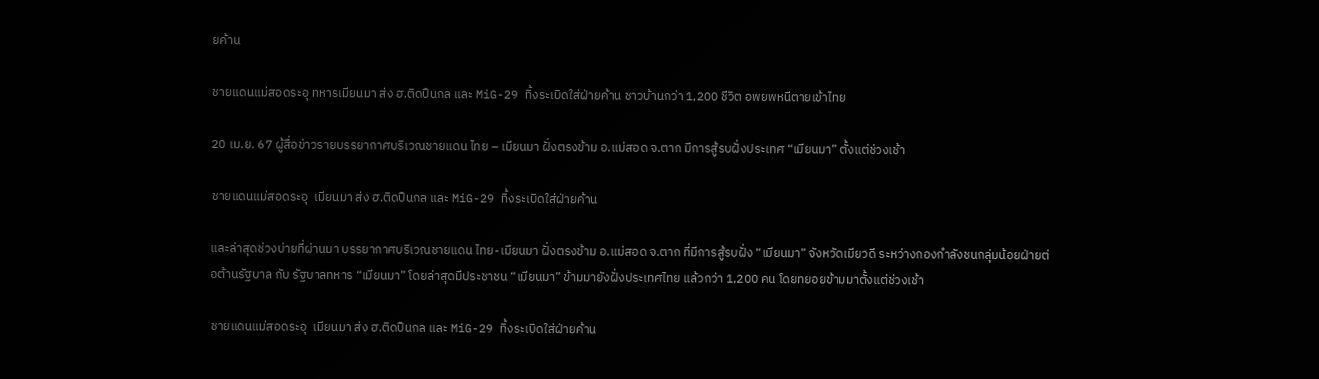ยค้าน

ชายแดนแม่สอดระอุ ทหารเมียนมา ส่ง ฮ.ติดปืนกล และ MiG-29 ทิ้งระเบิดใส่ฝ่ายค้าน ชาวบ้านกว่า 1,200 ชีวิต อพยพหนีตายเข้าไทย

20 เม.ย. 67 ผู้สื่อข่าวรายบรรยากาศบริเวณชายแดน ไทย – เมียนมา ฝั่งตรงข้าม อ.แม่สอด จ.ตาก มีการสู้รบฝั่งประเทศ “เมียนมา” ตั้งแต่ช่วงเช้า

ชายแดนแม่สอดระอุ  เมียนมา ส่ง ฮ.ติดปืนกล และ MiG-29 ทิ้งระเบิดใส่ฝ่ายค้าน

และล่าสุดช่วงบ่ายที่ผ่านมา บรรยากาศบริเวณชายแดน ไทย-เมียนมา ฝั่งตรงข้าม อ.แม่สอด จ.ตาก ที่มีการสู้รบฝั่ง “เมียนมา” จังหวัดเมียวดี ระหว่างกองกำลังชนกลุ่มน้อยฝ่ายต่อต้านรัฐบาล กับ รัฐบาลทหาร “เมียนมา” โดยล่าสุดมีประชาชน “เมียนมา” ข้ามมายังฝั่งประเทศไทย แล้วกว่า 1,200 คน โดยทยอยข้ามมาตั้งแต่ช่วงเช้า

ชายแดนแม่สอดระอุ  เมียนมา ส่ง ฮ.ติดปืนกล และ MiG-29 ทิ้งระเบิดใส่ฝ่ายค้าน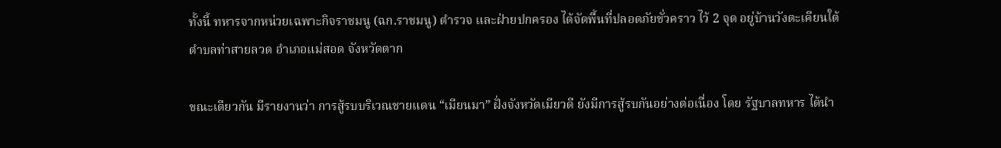ทั้งนี้ ทหารจากหน่วยเฉพาะกิจราชมนู (ฉก.ราชมนู) ตำรวจ และฝ่ายปกครอง ได้จัดพื้นที่ปลอดภัยชั่วคราว ไว้ 2 จุด อยู่บ้านวังตะเคียนใต้ ตำบลท่าสายลวด อำเภอแม่สอด จังหวัดตาก

ขณะเดียวกัน มีรายงานว่า การสู้รบบริเวณชายแดน “เมียนมา” ฝั่งจังหวัดเมียวดี ยังมีการสู้รบกันอย่างต่อเนื่อง โดย รัฐบาลทหาร ได้นำ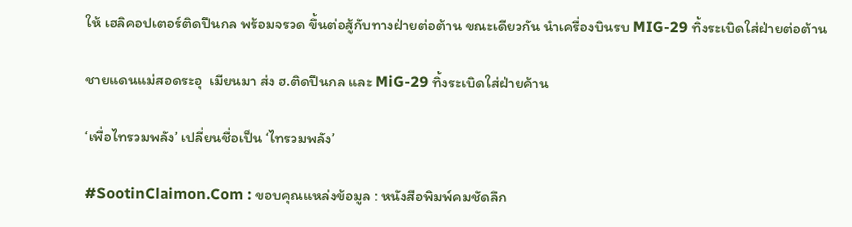ให้ เฮลิคอปเตอร์ติดปืนกล พร้อมจรวด ขึ้นต่อสู้กับทางฝ่ายต่อต้าน ขณะเดียวกัน นำเครื่องบินรบ MIG-29 ทิ้งระเบิดใส่ฝ่ายต่อต้าน

ชายแดนแม่สอดระอุ  เมียนมา ส่ง ฮ.ติดปืนกล และ MiG-29 ทิ้งระเบิดใส่ฝ่ายค้าน

‘เพื่อไทรวมพลัง’ เปลี่ยนชื่อเป็น ‘ไทรวมพลัง’

#SootinClaimon.Com : ขอบคุณแหล่งข้อมูล : หนังสือพิมพ์คมชัดลึก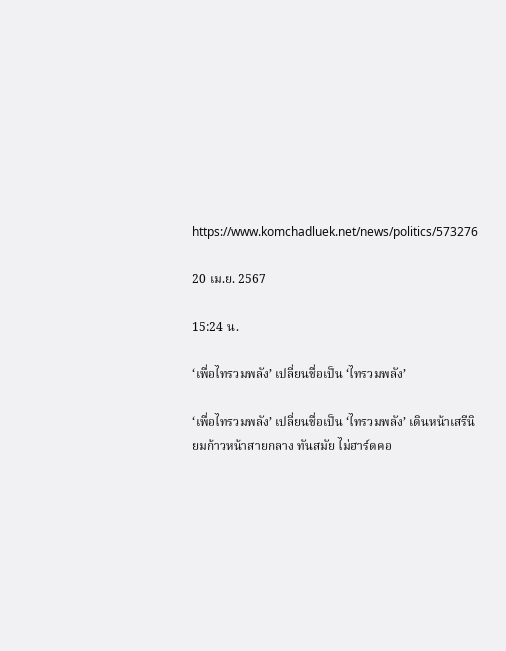https://www.komchadluek.net/news/politics/573276

20 เม.ย. 2567

15:24 น.

‘เพื่อไทรวมพลัง’ เปลี่ยนชื่อเป็น ‘ไทรวมพลัง’

‘เพื่อไทรวมพลัง’ เปลี่ยนชื่อเป็น ‘ไทรวมพลัง’ เดินหน้าเสรีนิยมก้าวหน้าสายกลาง ทันสมัย ไม่ฮาร์ดคอ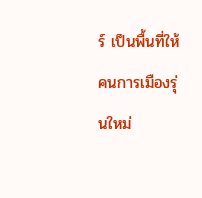ร์ เป็นพื้นที่ให้คนการเมืองรุ่นใหม่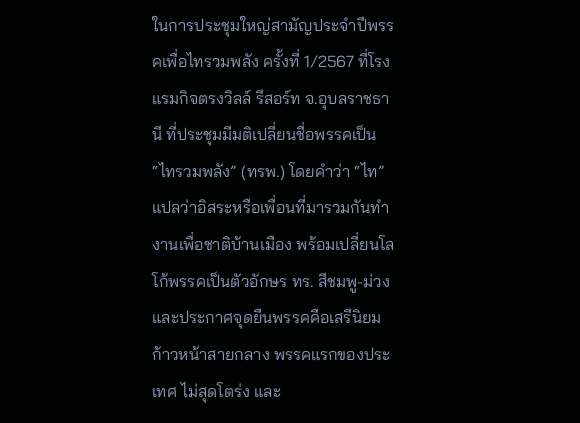ในการประชุมใหญ่สามัญประจำปีพรรคเพื่อไทรวมพลัง ครั้งที่ 1/2567 ที่โรงแรมกิจตรงวิลล์ รีสอร์ท จ.อุบลราชธานี ที่ประชุมมีมติเปลี่ยนชื่อพรรคเป็น “ไทรวมพลัง” (ทรพ.) โดยคำว่า “ไท” แปลว่าอิสระหรือเพื่อนที่มารวมกันทำงานเพื่อชาติบ้านเมือง พร้อมเปลี่ยนโลโก้พรรคเป็นตัวอักษร ทร. สีชมพู-ม่วง และประกาศจุดยืนพรรคคือเสรีนิยมก้าวหน้าสายกลาง พรรคแรกของประเทศ ไม่สุดโตร่ง และ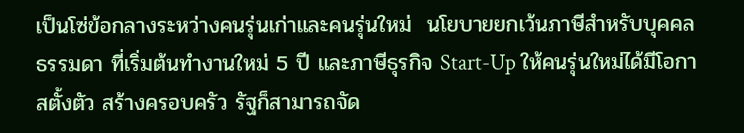เป็นโซ่ข้อกลางระหว่างคนรุ่นเก่าและคนรุ่นใหม่  นโยบายยกเว้นภาษีสำหรับบุคคลธรรมดา ที่เริ่มต้นทำงานใหม่ 5 ปี และภาษีธุรกิจ Start-Up ให้คนรุ่นใหม่ได้มีโอกาสตั้งตัว สร้างครอบครัว รัฐก็สามารถจัด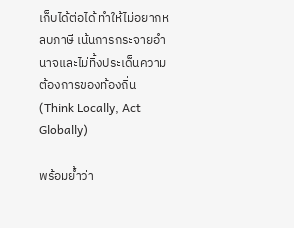เก็บได้ต่อได้ ทำให้ไม่อยากหลบภาษี เน้นการกระจายอำนาจและไม่ทิ้งประเด็นความต้องการของท้องถิ่น (Think Locally, Act Globally)

พร้อมย้ำว่า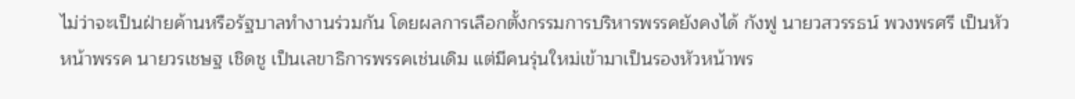ไม่ว่าจะเป็นฝ่ายค้านหรือรัฐบาลทำงานร่วมกัน โดยผลการเลือกตั้งกรรมการบริหารพรรคยังคงได้ กังฟู นายวสวรรธน์ พวงพรศรี เป็นหัวหน้าพรรค นายวรเชษฐ เชิดชู เป็นเลขาธิการพรรคเช่นเดิม แต่มีคนรุ่นใหม่เข้ามาเป็นรองหัวหน้าพร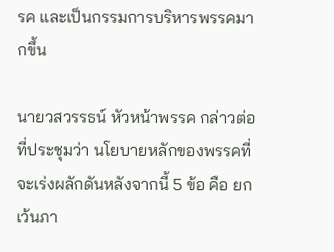รค และเป็นกรรมการบริหารพรรคมากขึ้น

นายวสวรรธน์ หัวหน้าพรรค กล่าวต่อที่ประชุมว่า นโยบายหลักของพรรคที่จะเร่งผลักดันหลังจากนี้ 5 ข้อ คือ ยกเว้นภา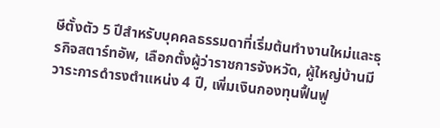ษีตั้งตัว 5 ปีสำหรับบุคคลธรรมดาที่เริ่มต้นทำงานใหม่และธุรกิจสตาร์ทอัพ, เลือกตั้งผู้ว่าราชการจังหวัด, ผู้ใหญ่บ้านมีวาระการดำรงตำแหน่ง 4 ปี, เพิ่มเงินกองทุนฟื้นฟู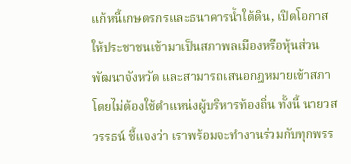แก้หนี้เกษตรกรและธนาคารน้ำใต้ดิน, เปิดโอกาสให้ประชาชนเข้ามาเป็นสภาพลเมืองหรือหุ้นส่วนพัฒนาจังหวัด และสามารถเสนอกฎหมายเข้าสภาโดยไม่ต้องใช้ตำแหน่งผู้บริหารท้องถิ่น ทั้งนี้ นายวสวรรธน์ ชี้แจงว่า เราพร้อมจะทำงานร่วมกับทุกพรร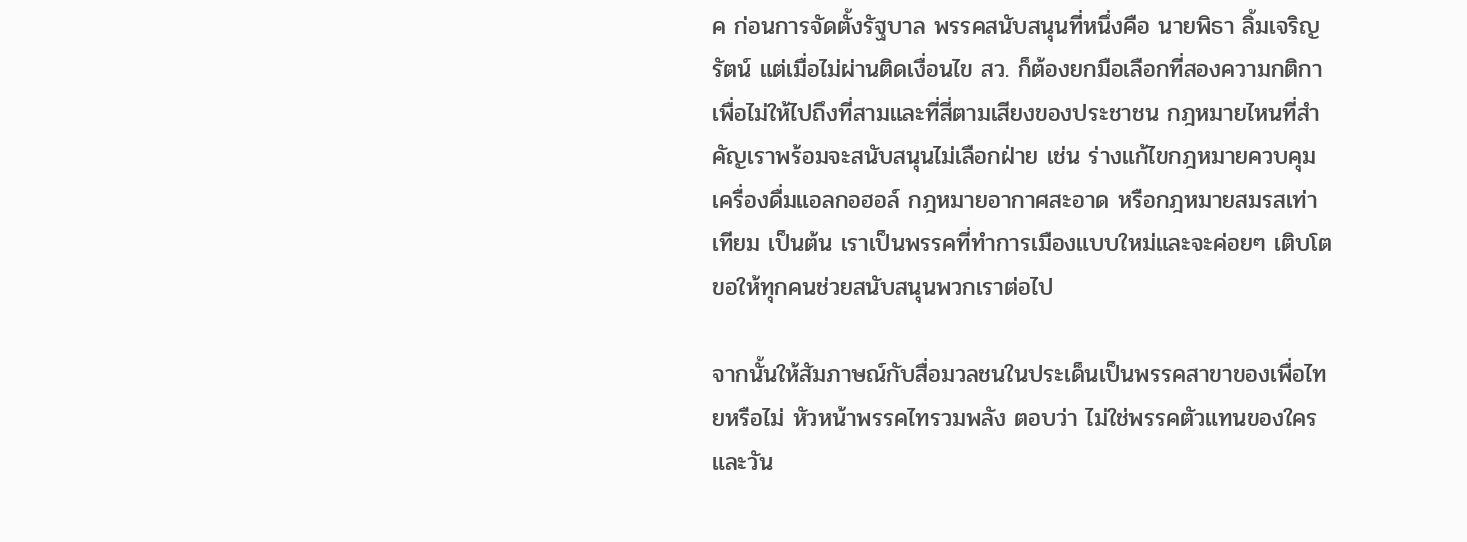ค ก่อนการจัดตั้งรัฐบาล พรรคสนับสนุนที่หนึ่งคือ นายพิธา ลิ้มเจริญรัตน์ แต่เมื่อไม่ผ่านติดเงื่อนไข สว. ก็ต้องยกมือเลือกที่สองความกติกาเพื่อไม่ให้ไปถึงที่สามและที่สี่ตามเสียงของประชาชน กฎหมายไหนที่สำคัญเราพร้อมจะสนับสนุนไม่เลือกฝ่าย เช่น ร่างแก้ไขกฎหมายควบคุมเครื่องดื่มแอลกอฮอล์ กฎหมายอากาศสะอาด หรือกฎหมายสมรสเท่าเทียม เป็นต้น เราเป็นพรรคที่ทำการเมืองแบบใหม่และจะค่อยๆ เติบโต ขอให้ทุกคนช่วยสนับสนุนพวกเราต่อไป

จากนั้นให้สัมภาษณ์กับสื่อมวลชนในประเด็นเป็นพรรคสาขาของเพื่อไทยหรือไม่ หัวหน้าพรรคไทรวมพลัง ตอบว่า ไม่ใช่พรรคตัวแทนของใคร และวัน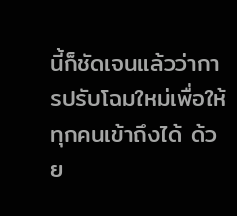นี้ก็ชัดเจนแล้วว่าการปรับโฉมใหม่เพื่อให้ทุกคนเข้าถึงได้ ด้วย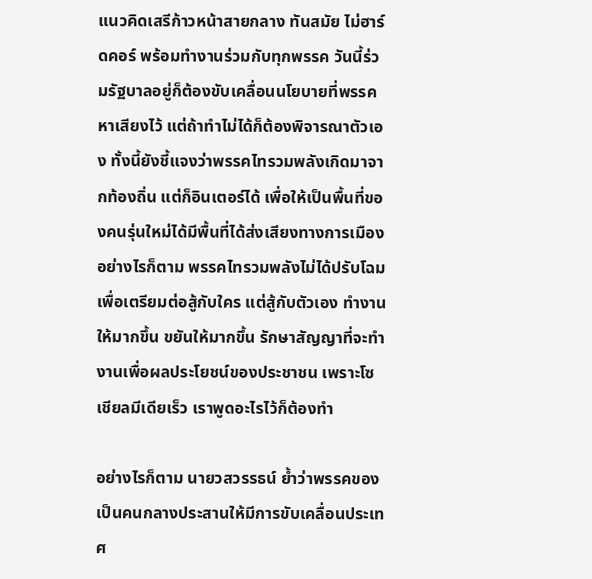แนวคิดเสรีก้าวหน้าสายกลาง ทันสมัย ไม่ฮาร์ดคอร์ พร้อมทำงานร่วมกับทุกพรรค วันนี้ร่วมรัฐบาลอยู่ก็ต้องขับเคลื่อนนโยบายที่พรรคหาเสียงไว้ แต่ถ้าทำไม่ได้ก็ต้องพิจารณาตัวเอง ทั้งนี้ยังชี้แจงว่าพรรคไทรวมพลังเกิดมาจากท้องถิ่น แต่ก็อินเตอร์ได้ เพื่อให้เป็นพื้นที่ของคนรุ่นใหม่ได้มีพื้นที่ได้ส่งเสียงทางการเมือง อย่างไรก็ตาม พรรคไทรวมพลังไม่ได้ปรับโฉมเพื่อเตรียมต่อสู้กับใคร แต่สู้กับตัวเอง ทำงานให้มากขึ้น ขยันให้มากขึ้น รักษาสัญญาที่จะทำงานเพื่อผลประโยชน์ของประชาชน เพราะโซเชียลมีเดียเร็ว เราพูดอะไรไว้ก็ต้องทำ

อย่างไรก็ตาม นายวสวรรธน์ ย้ำว่าพรรคของเป็นคนกลางประสานให้มีการขับเคลื่อนประเทศ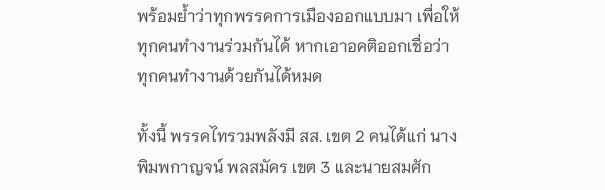พร้อมย้ำว่าทุกพรรคการเมืองออกแบบมา เพื่อให้ทุกคนทำงานร่วมกันได้ หากเอาอคติออกเชื่อว่าทุกคนทำงานด้วยกันได้หมด

ทั้งนี้ พรรคไทรวมพลังมี สส. เขต 2 คนได้แก่ นางพิมพกาญจน์ พลสมัคร เขต 3 และนายสมศัก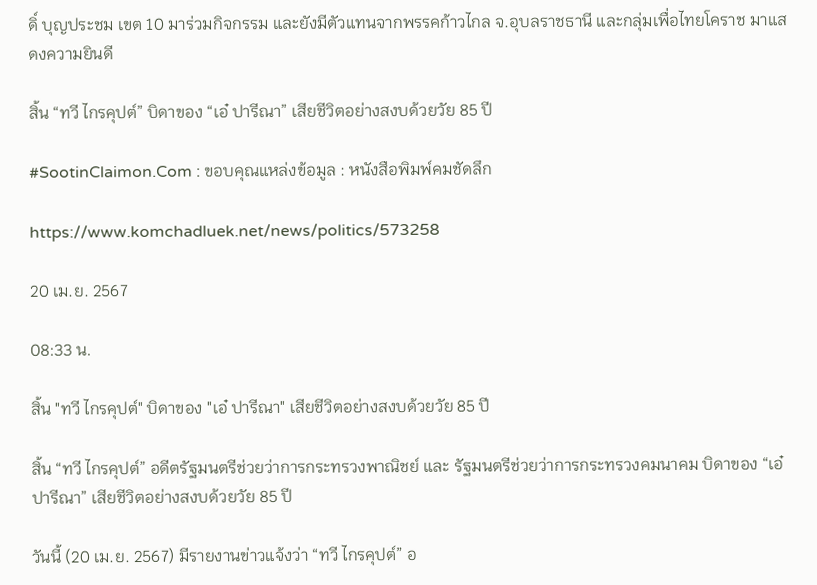ดิ์ บุญประชม เขต 10 มาร่วมกิจกรรม และยังมีตัวแทนจากพรรคก้าวไกล จ.อุบลราชธานี และกลุ่มเพื่อไทยโคราช มาแสดงความยินดี

สิ้น “ทวี ไกรคุปต์” บิดาของ “เอ๋ ปารีณา” เสียชีวิตอย่างสงบด้วยวัย 85 ปี

#SootinClaimon.Com : ขอบคุณแหล่งข้อมูล : หนังสือพิมพ์คมชัดลึก

https://www.komchadluek.net/news/politics/573258

20 เม.ย. 2567

08:33 น.

สิ้น "ทวี ไกรคุปต์" บิดาของ "เอ๋ ปารีณา" เสียชีวิตอย่างสงบด้วยวัย 85 ปี

สิ้น “ทวี ไกรคุปต์” อดีตรัฐมนตรีช่วยว่าการกระทรวงพาณิชย์ และ รัฐมนตรีช่วยว่าการกระทรวงคมนาคม บิดาของ “เอ๋ ปารีณา” เสียชีวิตอย่างสงบด้วยวัย 85 ปี

วันนี้ (20 เม.ย. 2567) มีรายงานข่าวแจ้งว่า “ทวี ไกรคุปต์” อ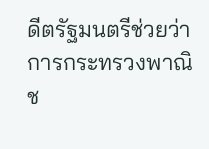ดีตรัฐมนตรีช่วยว่าการกระทรวงพาณิช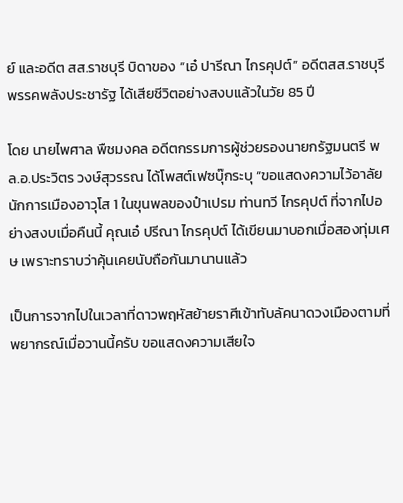ย์ และอดีต สส.ราชบุรี บิดาของ “เอ๋ ปารีณา ไกรคุปต์” อดีตสส.ราชบุรี พรรคพลังประชารัฐ ได้เสียชีวิตอย่างสงบแล้วในวัย 85 ปี

โดย นายไพศาล พืชมงคล อดีตกรรมการผู้ช่วยรองนายกรัฐมนตรี พล.อ.ประวิตร วงษ์สุวรรณ ได้โพสต์เฟซบุ๊กระบุ “ขอแสดงความไว้อาลัย นักการเมืองอาวุโส 1 ในขุนพลของป๋าเปรม ท่านทวี ไกรคุปต์ ที่จากไปอย่างสงบเมื่อคืนนี้ คุณเอ๋ ปรีณา ไกรคุปต์ ได้เขียนมาบอกเมื่อสองทุ่มเศษ เพราะทราบว่าคุ้นเคยนับถือกันมานานแล้ว

เป็นการจากไปในเวลาที่ดาวพฤหัสย้ายราศีเข้าทับลัคนาดวงเมืองตามที่พยากรณ์เมื่อวานนี้ครับ ขอแสดงความเสียใจ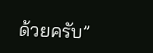ด้วยครับ”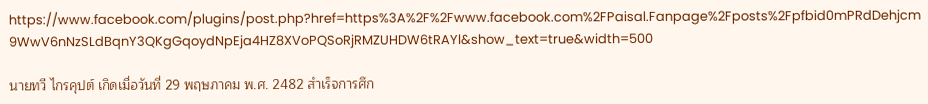https://www.facebook.com/plugins/post.php?href=https%3A%2F%2Fwww.facebook.com%2FPaisal.Fanpage%2Fposts%2Fpfbid0mPRdDehjcm9WwV6nNzSLdBqnY3QKgGqoydNpEja4HZ8XVoPQSoRjRMZUHDW6tRAYl&show_text=true&width=500

นายทวี ไกรคุปต์ เกิดเมื่อวันที่ 29 พฤษภาคม พ.ศ. 2482 สำเร็จการศึก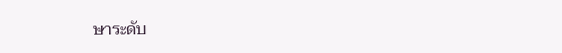ษาระดับ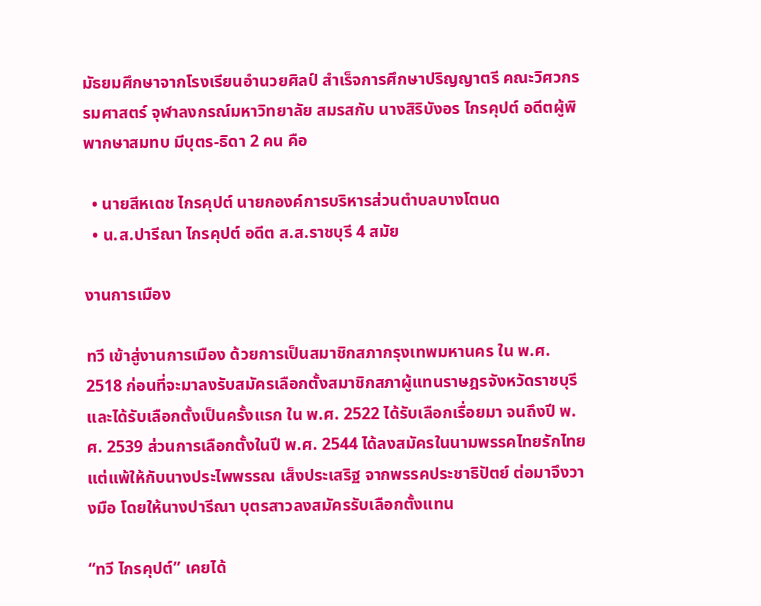มัธยมศึกษาจากโรงเรียนอำนวยศิลป์ สำเร็จการศึกษาปริญญาตรี คณะวิศวกรรมศาสตร์ จุฬาลงกรณ์มหาวิทยาลัย สมรสกับ นางสิริบังอร ไกรคุปต์ อดีตผู้พิพากษาสมทบ มีบุตร-ธิดา 2 คน คือ

  • นายสีหเดช ไกรคุปต์ นายกองค์การบริหารส่วนตำบลบางโตนด
  • น.ส.ปารีณา ไกรคุปต์ อดีต ส.ส.ราชบุรี 4 สมัย

งานการเมือง

ทวี เข้าสู่งานการเมือง ด้วยการเป็นสมาชิกสภากรุงเทพมหานคร ใน พ.ศ. 2518 ก่อนที่จะมาลงรับสมัครเลือกตั้งสมาชิกสภาผู้แทนราษฎรจังหวัดราชบุรี และได้รับเลือกตั้งเป็นครั้งแรก ใน พ.ศ. 2522 ได้รับเลือกเรื่อยมา จนถึงปี พ.ศ. 2539 ส่วนการเลือกตั้งในปี พ.ศ. 2544 ได้ลงสมัครในนามพรรคไทยรักไทย แต่แพ้ให้กับนางประไพพรรณ เส็งประเสริฐ จากพรรคประชาธิปัตย์ ต่อมาจึงวางมือ โดยให้นางปารีณา บุตรสาวลงสมัครรับเลือกตั้งแทน

“ทวี ไกรคุปต์” เคยได้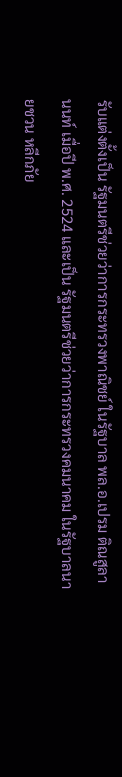รับแต่งตั้งเป็น รัฐมนตรีช่วยว่าการกระทรวงพาณิชย์ ในรัฐบาล พล.อ.เปรม ติณสูลานนท์ เมื่อปี พ.ศ. 2524 และเป็น รัฐมนตรีช่วยว่าการกระทรวงคมนาคม ในรัฐบาลนายชวน หลีกภัย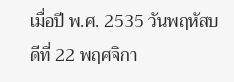เมื่อปี พ.ศ. 2535 วันพฤหัสบดีที่ 22 พฤศจิกา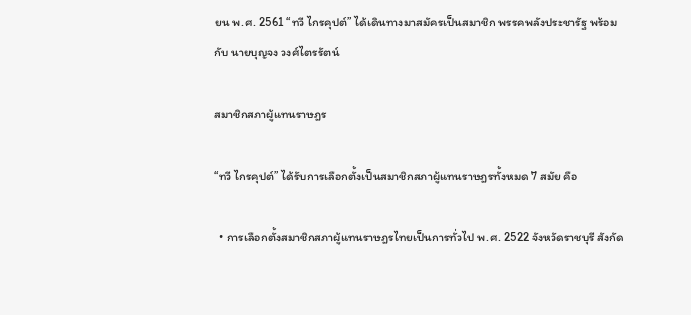ยน พ.ศ. 2561 “ทวี ไกรคุปต์” ได้เดินทางมาสมัครเป็นสมาชิก พรรคพลังประชารัฐ พร้อมกับ นายบุญจง วงศ์ไตรรัตน์

สมาชิกสภาผู้แทนราษฎร

“ทวี ไกรคุปต์” ได้รับการเลือกตั้งเป็นสมาชิกสภาผู้แทนราษฎรทั้งหมด 7 สมัย คือ

  • การเลือกตั้งสมาชิกสภาผู้แทนราษฎรไทยเป็นการทั่วไป พ.ศ. 2522 จังหวัดราชบุรี สังกัด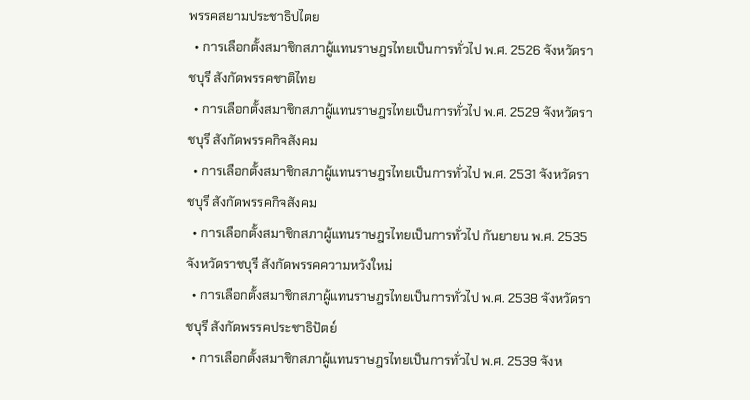พรรคสยามประชาธิปไตย
  • การเลือกตั้งสมาชิกสภาผู้แทนราษฎรไทยเป็นการทั่วไป พ.ศ. 2526 จังหวัดราชบุรี สังกัดพรรคชาติไทย
  • การเลือกตั้งสมาชิกสภาผู้แทนราษฎรไทยเป็นการทั่วไป พ.ศ. 2529 จังหวัดราชบุรี สังกัดพรรคกิจสังคม
  • การเลือกตั้งสมาชิกสภาผู้แทนราษฎรไทยเป็นการทั่วไป พ.ศ. 2531 จังหวัดราชบุรี สังกัดพรรคกิจสังคม
  • การเลือกตั้งสมาชิกสภาผู้แทนราษฎรไทยเป็นการทั่วไป กันยายน พ.ศ. 2535 จังหวัดราชบุรี สังกัดพรรคความหวังใหม่
  • การเลือกตั้งสมาชิกสภาผู้แทนราษฎรไทยเป็นการทั่วไป พ.ศ. 2538 จังหวัดราชบุรี สังกัดพรรคประชาธิปัตย์
  • การเลือกตั้งสมาชิกสภาผู้แทนราษฎรไทยเป็นการทั่วไป พ.ศ. 2539 จังห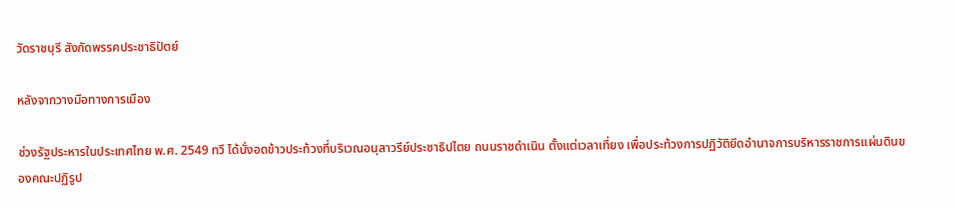วัดราชบุรี สังกัดพรรคประชาธิปัตย์

หลังจากวางมือทางการเมือง

ช่วงรัฐประหารในประเทศไทย พ.ศ. 2549 ทวี ได้นั่งอดข้าวประท้วงที่บริเวณอนุสาวรีย์ประชาธิปไตย ถนนราชดำเนิน ตั้งแต่เวลาเที่ยง เพื่อประท้วงการปฏิวัติยึดอำนาจการบริหารราชการแผ่นดินของคณะปฏิรูป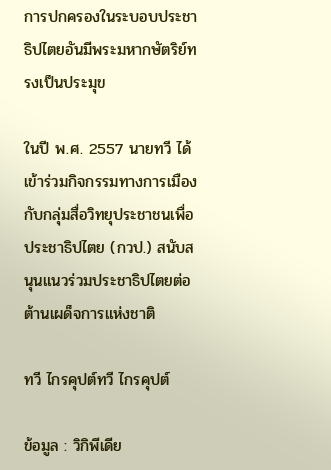การปกครองในระบอบประชาธิปไตยอันมีพระมหากษัตริย์ทรงเป็นประมุข

ในปี พ.ศ. 2557 นายทวี ได้เข้าร่วมกิจกรรมทางการเมืองกับกลุ่มสื่อวิทยุประชาชนเพื่อประชาธิปไตย (กวป.) สนับสนุนแนวร่วมประชาธิปไตยต่อต้านเผด็จการแห่งชาติ

ทวี ไกรคุปต์ทวี ไกรคุปต์

ข้อมูล : วิกิพีเดีย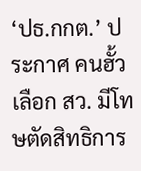‘ปธ.กกต.’ ประกาศ คนฮั้วเลือก สว. มีโทษตัดสิทธิการ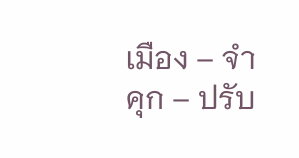เมือง – จำคุก – ปรับ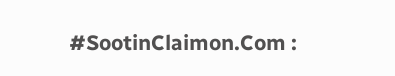#SootinClaimon.Com :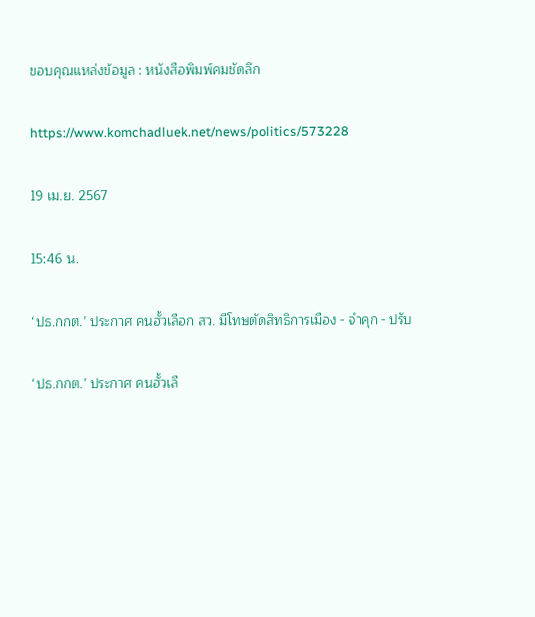ขอบคุณแหล่งข้อมูล : หนังสือพิมพ์คมชัดลึก

https://www.komchadluek.net/news/politics/573228

19 เม.ย. 2567

15:46 น.

‘ปธ.กกต.’ ประกาศ คนฮั้วเลือก สว. มีโทษตัดสิทธิการเมือง - จำคุก - ปรับ

‘ปธ.กกต.’ ประกาศ คนฮั้วเลื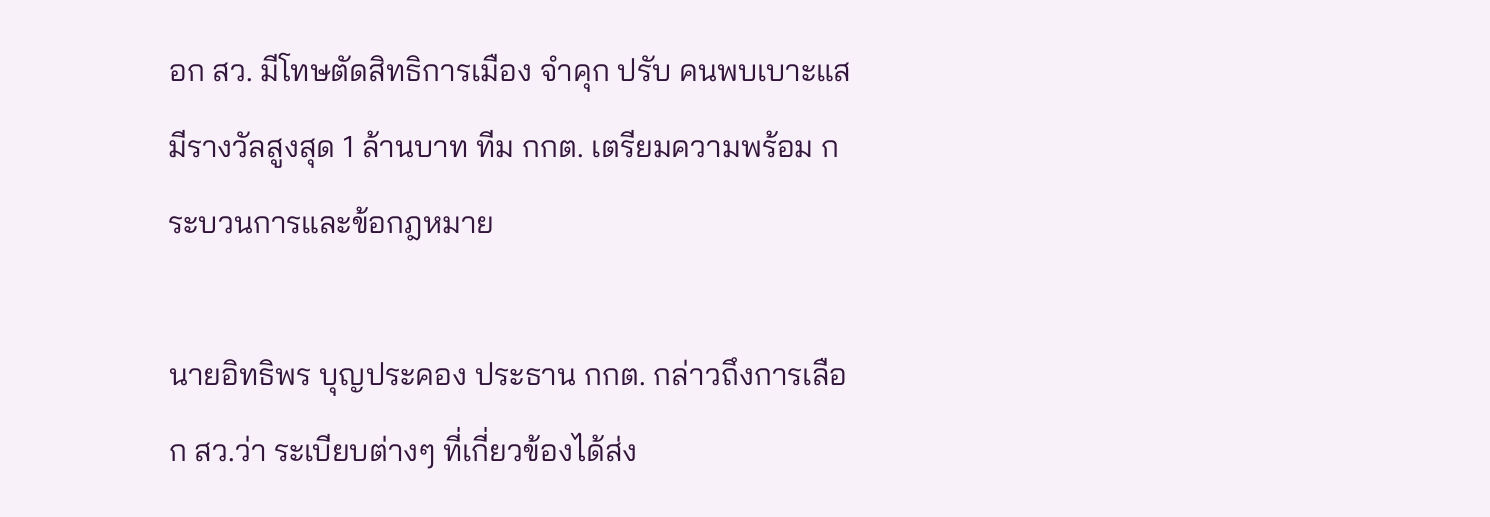อก สว. มีโทษตัดสิทธิการเมือง จำคุก ปรับ คนพบเบาะแส มีรางวัลสูงสุด 1 ล้านบาท ทีม กกต. เตรียมความพร้อม กระบวนการและข้อกฎหมาย

นายอิทธิพร บุญประคอง ประธาน กกต. กล่าวถึงการเลือก สว.ว่า ระเบียบต่างๆ ที่เกี่ยวข้องได้ส่ง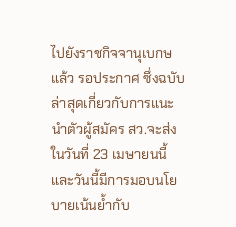ไปยังราชกิจจานุเบกษแล้ว รอประกาศ ซึ่งฉบับล่าสุดเกี่ยวกับการแนะนำตัวผู้สมัคร สว.จะส่งในวันที่ 23 เมษายนนี้ และวันนี้มีการมอบนโยบายเน้นย้ำกับ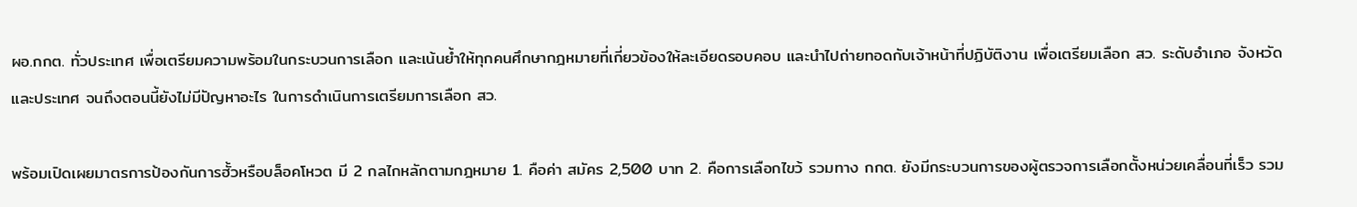ผอ.กกต. ทั่วประเทศ เพื่อเตรียมความพร้อมในกระบวนการเลือก และเน้นย้ำให้ทุกคนศึกษากฎหมายที่เกี่ยวข้องให้ละเอียดรอบคอบ และนำไปถ่ายทอดกับเจ้าหน้าที่ปฏิบัติงาน เพื่อเตรียมเลือก สว. ระดับอำเภอ จังหวัด และประเทศ จนถึงตอนนี้ยังไม่มีปัญหาอะไร ในการดำเนินการเตรียมการเลือก สว.

พร้อมเปิดเผยมาตรการป้องกันการฮั้วหรือบล็อคโหวต มี 2 กลไกหลักตามกฎหมาย 1. คือค่า สมัคร 2,500 บาท 2. คือการเลือกไขว้ รวมทาง กกต. ยังมีกระบวนการของผู้ตรวจการเลือกตั้งหน่วยเคลื่อนที่เร็ว รวม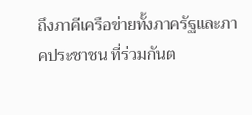ถึงภาคีเครือข่ายทั้งภาครัฐและภาคประชาชน ที่ร่วมกันต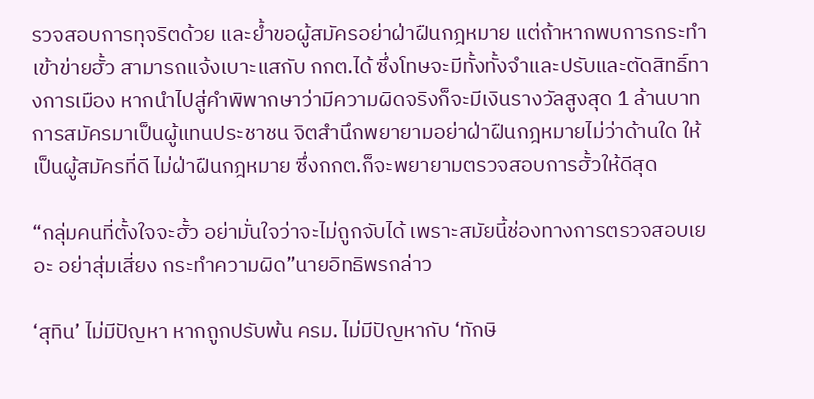รวจสอบการทุจริตด้วย และย้ำขอผู้สมัครอย่าฝ่าฝืนกฎหมาย แต่ถ้าหากพบการกระทำเข้าข่ายฮั้ว สามารถแจ้งเบาะแสกับ กกต.ได้ ซึ่งโทษจะมีทั้งทั้งจำและปรับและตัดสิทธิ์ทางการเมือง หากนำไปสู่คำพิพากษาว่ามีความผิดจริงก็จะมีเงินรางวัลสูงสุด 1 ล้านบาท การสมัครมาเป็นผู้แทนประชาชน จิตสำนึกพยายามอย่าฝ่าฝืนกฎหมายไม่ว่าด้านใด ให้เป็นผู้สมัครที่ดี ไม่ฝ่าฝืนกฎหมาย ซึ่งกกต.ก็จะพยายามตรวจสอบการฮั้วให้ดีสุด

“กลุ่มคนที่ตั้งใจจะฮั้ว อย่ามั่นใจว่าจะไม่ถูกจับได้ เพราะสมัยนี้ช่องทางการตรวจสอบเยอะ อย่าสุ่มเสี่ยง กระทำความผิด”นายอิทธิพรกล่าว

‘สุทิน’ ไม่มีปัญหา หากถูกปรับพ้น ครม. ไม่มีปัญหากับ ‘ทักษิ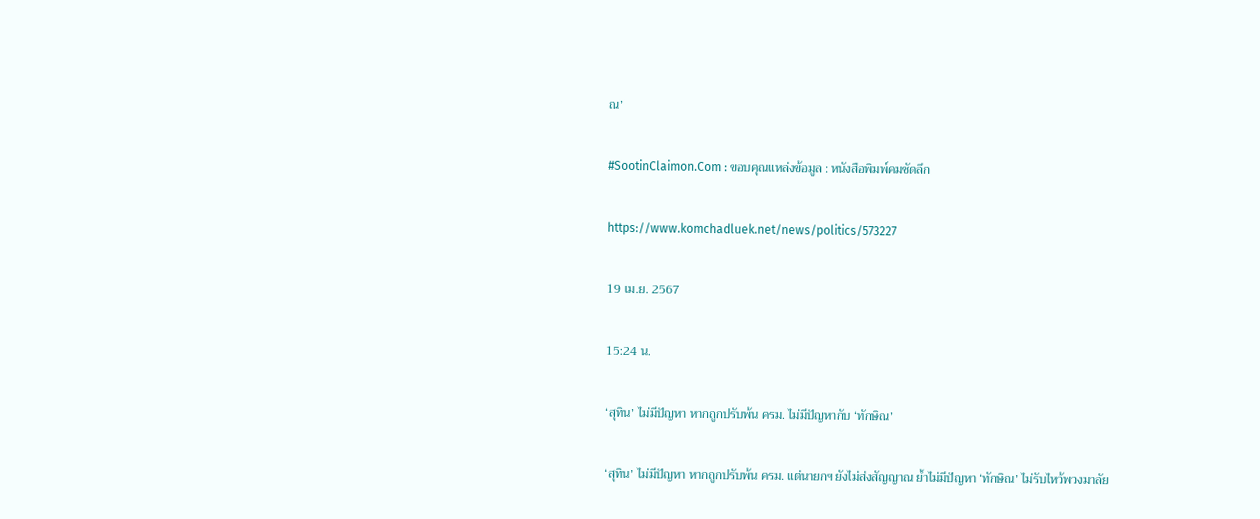ณ’

#SootinClaimon.Com : ขอบคุณแหล่งข้อมูล : หนังสือพิมพ์คมชัดลึก

https://www.komchadluek.net/news/politics/573227

19 เม.ย. 2567

15:24 น.

‘สุทิน’ ไม่มีปัญหา หากถูกปรับพ้น ครม. ไม่มีปัญหากับ ‘ทักษิณ’

‘สุทิน’ ไม่มีปัญหา หากถูกปรับพ้น ครม. แต่นายกฯ ยังไม่ส่งสัญญาณ ย้ำไม่มีปัญหา ‘ทักษิณ’ ไม่รับไหว้พวงมาลัย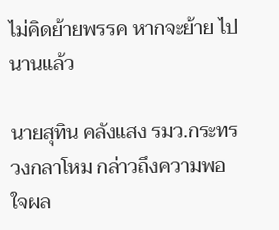ไม่คิดย้ายพรรค หากจะย้าย ไปนานแล้ว

นายสุทิน คลังแสง รมว.กระทรวงกลาโหม กล่าวถึงความพอใจผล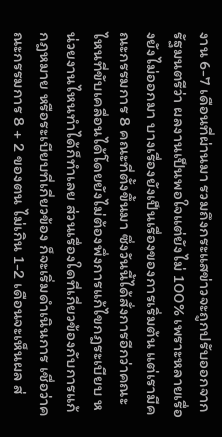งาน 6-7 เดือนที่ผ่านมา รวมถึงกระแสข่าวจะถูกปรับออกจากรัฐมนตรีว่า ผลงานเป็นพอใจแต่ยังไม่ 100% เพราะหลายเรื่องยังไม่ออกมา บางเรื่องยังเป็นเรื่องของการเริ่มต้น แต่เรามีคณะกรรมการ 8 คณะที่ตั้งขึ้นมา ซึ่งวันนี้ได้สั่งการอีกว่าคณะไหนที่ขับเคลื่อนได้โดยยังไม่ต้องพึ่งการแก้ไขกฎระเบียบ หน่วยงานไหนทำได้ก็ทำเลย ส่วนเรื่องใดที่เกี่ยวข้องกับการแก้กฎหมาย หรือระเบียบที่เกี่ยวข้อง ก็จะเริ่มดำเนินการ เชื่อว่าคณะกรรมการ 8 + 2 ของตน ไม่เกิน 1-2 เดือนจะเห็นผล ส่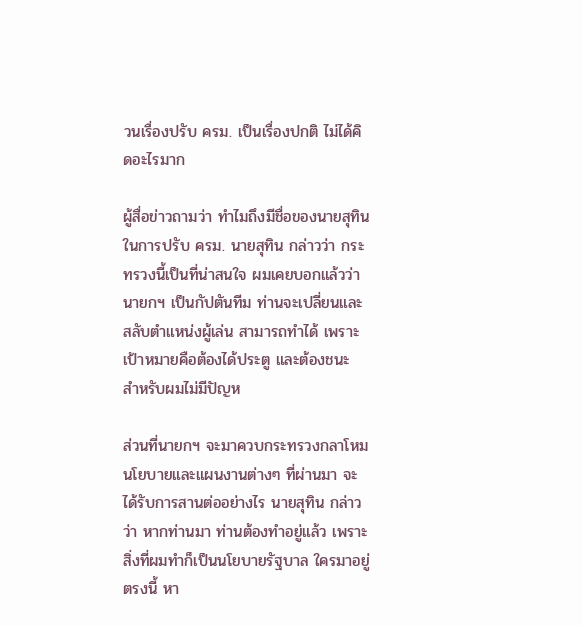วนเรื่องปรับ ครม. เป็นเรื่องปกติ ไม่ได้คิดอะไรมาก

ผู้สื่อข่าวถามว่า ทำไมถึงมีชื่อของนายสุทินในการปรับ ครม. นายสุทิน กล่าวว่า กระทรวงนี้เป็นที่น่าสนใจ ผมเคยบอกแล้วว่านายกฯ เป็นกัปตันทีม ท่านจะเปลี่ยนและสลับตำแหน่งผู้เล่น สามารถทำได้ เพราะเป้าหมายคือต้องได้ประตู และต้องชนะ สำหรับผมไม่มีปัญห

ส่วนที่นายกฯ จะมาควบกระทรวงกลาโหม นโยบายและแผนงานต่างๆ ที่ผ่านมา จะได้รับการสานต่ออย่างไร นายสุทิน กล่าวว่า หากท่านมา ท่านต้องทำอยู่แล้ว เพราะสิ่งที่ผมทำก็เป็นนโยบายรัฐบาล ใครมาอยู่ตรงนี้ หา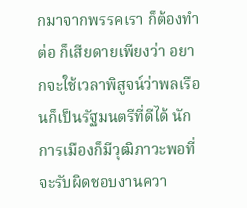กมาจากพรรคเรา ก็ต้องทำต่อ ก็เสียดายเพียงว่า อยากจะใช้เวลาพิสูจน์ว่าพลเรือนก็เป็นรัฐมนตรีที่ดีได้ นักการเมืองก็มีวุฒิภาวะพอที่จะรับผิดชอบงานควา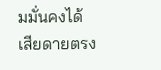มมั่นคงได้ เสียดายตรง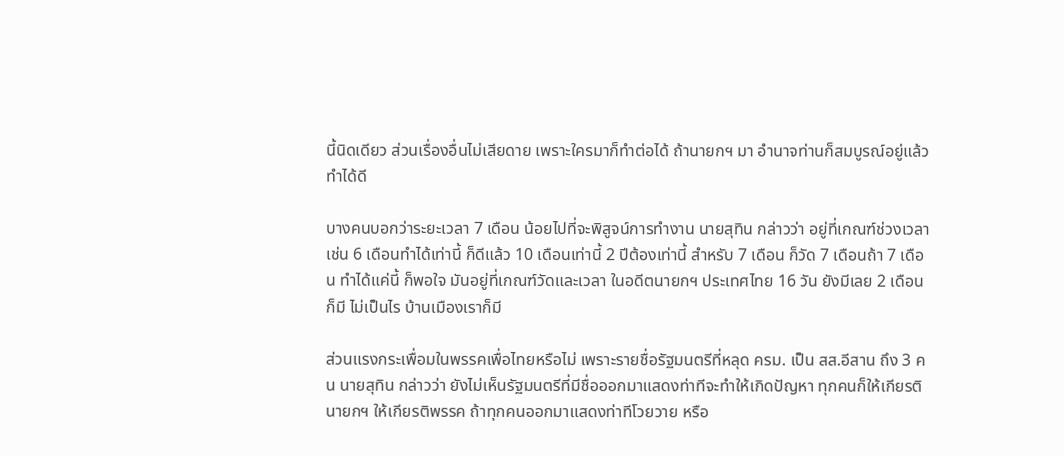นี้นิดเดียว ส่วนเรื่องอื่นไม่เสียดาย เพราะใครมาก็ทำต่อได้ ถ้านายกฯ มา อำนาจท่านก็สมบูรณ์อยู่แล้วทำได้ดี

บางคนบอกว่าระยะเวลา 7 เดือน น้อยไปที่จะพิสูจน์การทำงาน นายสุทิน กล่าวว่า อยู่ที่เกณฑ์ช่วงเวลา เช่น 6 เดือนทำได้เท่านี้ ก็ดีแล้ว 10 เดือนเท่านี้ 2 ปีต้องเท่านี้ สำหรับ 7 เดือน ก็วัด 7 เดือนถ้า 7 เดือน ทำได้แค่นี้ ก็พอใจ มันอยู่ที่เกณฑ์วัดและเวลา ในอดีตนายกฯ ประเทศไทย 16 วัน ยังมีเลย 2 เดือนก็มี ไม่เป็นไร บ้านเมืองเราก็มี

ส่วนแรงกระเพื่อมในพรรคเพื่อไทยหรือไม่ เพราะรายชื่อรัฐมนตรีที่หลุด ครม. เป็น สส.อีสาน ถึง 3 คน นายสุทิน กล่าวว่า ยังไม่เห็นรัฐมนตรีที่มีชื่อออกมาแสดงท่าทีจะทำให้เกิดปัญหา ทุกคนก็ให้เกียรตินายกฯ ให้เกียรติพรรค ถ้าทุกคนออกมาแสดงท่าทีโวยวาย หรือ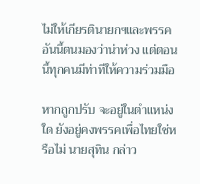ไม่ให้เกียรตินายกฯและพรรค อันนี้ตนมองว่าน่าห่วง แต่ตอนนี้ทุกคนมีท่าทีให้ความร่วมมือ

หากถูกปรับ จะอยู่ในตำแหน่งใด ยังอยู่คงพรรคเพื่อไทยใช่หรือไม่ นายสุทิน กล่าว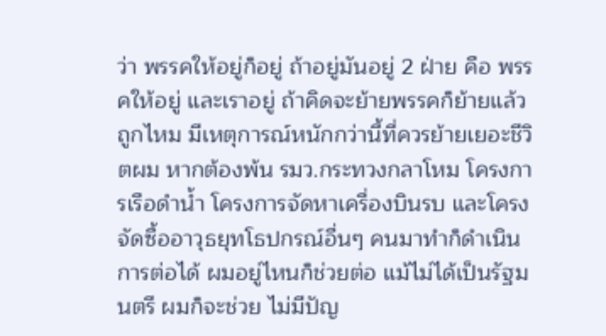ว่า พรรคให้อยู่ก็อยู่ ถ้าอยู่มันอยู่ 2 ฝ่าย คือ พรรคให้อยู่ และเราอยู่ ถ้าคิดจะย้ายพรรคก็ย้ายแล้ว ถูกไหม มีเหตุการณ์หนักกว่านี้ที่ควรย้ายเยอะชีวิตผม หากต้องพ้น รมว.กระทวงกลาโหม โครงการเรือดำน้ำ โครงการจัดหาเครื่องบินรบ และโครงจัดซื้ออาวุธยุทโธปกรณ์อื่นๆ คนมาทำก็ดำเนินการต่อได้ ผมอยู่ไหนก็ช่วยต่อ แม้ไม่ได้เป็นรัฐมนตรี ผมก็จะช่วย ไม่มีปัญ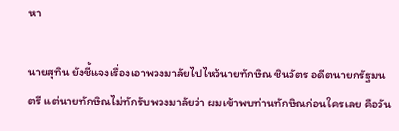หา

นายสุทิน ยังชี้แจงเรื่องเอาพวงมาลัยไปไหว้นายทักษิณ ชินวัตร อดีตนายกรัฐมนตรี แต่นายทักษิณไม่ทักรับพวงมาลัยว่า ผมเข้าพบท่านทักษิณก่อนใครเลย คือวัน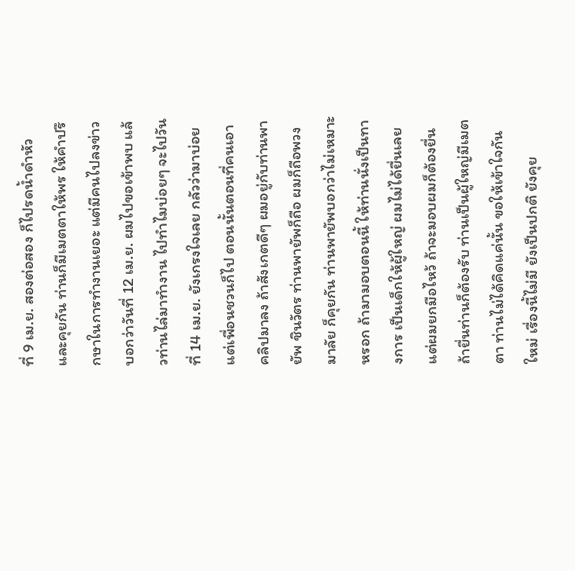ที่ 9 เม.ย. สองต่อสอง ก็ไปรดน้ำดำหัว และคุยกัน ท่านก็มีเมตตาให้พร ให้คำปรึกษาในการทำงานเยอะ แต่มีคนไปลงข่าว บอกว่าวันที่ 12 เม.ย. ผมไปขอเข้าพบ แล้วท่านไล่มาทำงาน ไปทำไมบ่อยๆ จะไปวันที่ 14 เม.ย. ยังเกรงใจเลย กลัวว่ามาบ่อย แต่เพื่อนชวนก็ไป ตอนนั้นตอนที่คนเอาคลิปมาลง ถ้าสังเกตดีๆ ผมอยู่กับท่านพายัพ ชินวัตร ท่านพายัพก็ถือ ผมก็ถือพวงมาลัย ก็คุยกัน ท่านพายัพบอกว่าไม่เหมาะหรอก ถ้ามามอบตอนนี้ ให้ท่านนั่งเป็นทางการ เป็นเด็กให้ผู้ใหญ่ ผมไม่ได้ยื่นเลย แต่ผมยกมือไหว้ ถ้าจะมอบผมก็ต้องยื่น ถ้ายื่นท่านก็ต้องรับ ท่านเป็นผู้ใหญ่มีเมตตา ท่านไม่ได้คิดแค่นั้น ขอให้เข้าใจกันใหม่ เรื่องนี้ไม่มี ยังเป็นปกติ ยังคุย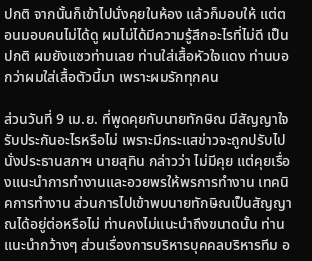ปกติ จากนั้นก็เข้าไปนั่งคุยในห้อง แล้วก็มอบให้ แต่ตอนมอบคนไม่ได้ดู ผมไม่ได้มีความรู้สึกอะไรที่ไม่ดี เป็นปกติ ผมยังแซวท่านเลย ท่านใส่เสื้อหัวใจแดง ท่านบอกว่าผมใส่เสื้อตัวนี้มา เพราะผมรักทุกคน

ส่วนวันที่ 9 เม.ย. ที่พูดคุยกับนายทักษิณ มีสัญญาใจรับประกันอะไรหรือไม่ เพราะมีกระแสข่าวจะถูกปรับไปนั่งประธานสภาฯ นายสุทิน กล่าวว่า ไม่มีคุย แต่คุยเรื่องแนะนำการทำงานและอวยพรให้พรการทำงาน เทคนิคการทำงาน ส่วนการไปเข้าพบนายทักษิณเป็นสัญญาณได้อยู่ต่อหรือไม่ ท่านคงไม่แนะนำถึงขนาดนั้น ท่านแนะนำกว้างๆ ส่วนเรื่องการบริหารบุคคลบริหารทีม อ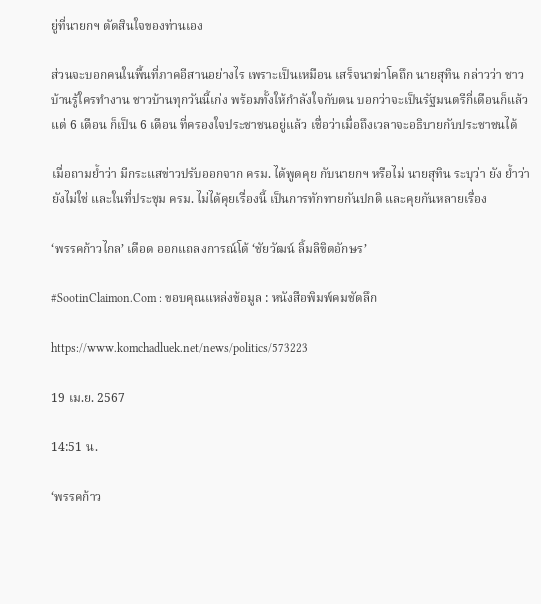ยู่ที่นายกฯ ตัดสินใจของท่านเอง

ส่วนจะบอกคนในพื้นที่ภาคอีสานอย่างไร เพราะเป็นเหมือน เสร็จนาฆ่าโคถึก นายสุทิน กล่าวว่า ชาวบ้านรู้ใครทำงาน ชาวบ้านทุกวันนี้เก่ง พร้อมทั้งให้กำลังใจกับตน บอกว่าจะเป็นรัฐมนตรีกี่เดือนก็แล้วแต่ 6 เดือน ก็เป็น 6 เดือน ที่ครองใจประชาชนอยู่แล้ว เชื่อว่าเมื่อถึงเวลาจะอธิบายกับประชาชนได้

เมื่อถามย้ำว่า มีกระแสข่าวปรับออกจาก ครม. ได้พูดคุย กับนายกฯ หรือไม่ นายสุทิน ระบุว่า ยัง ย้ำว่ายังไม่ใช่ และในที่ประชุม ครม. ไม่ได้คุยเรื่องนี้ เป็นการทักทายกันปกติ และคุยกันหลายเรื่อง

‘พรรคก้าวไกล’ เดือด ออกแถลงการณ์โต้ ‘ชัยวัฒน์ ลิ้มลิขิตอักษร’

#SootinClaimon.Com : ขอบคุณแหล่งข้อมูล : หนังสือพิมพ์คมชัดลึก

https://www.komchadluek.net/news/politics/573223

19 เม.ย. 2567

14:51 น.

‘พรรคก้าว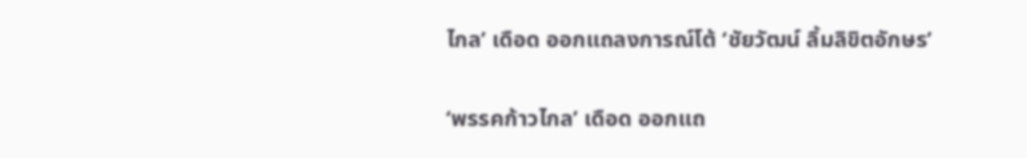ไกล’ เดือด ออกแถลงการณ์โต้ ‘ชัยวัฒน์ ลิ้มลิขิตอักษร’

‘พรรคก้าวไกล’ เดือด ออกแถ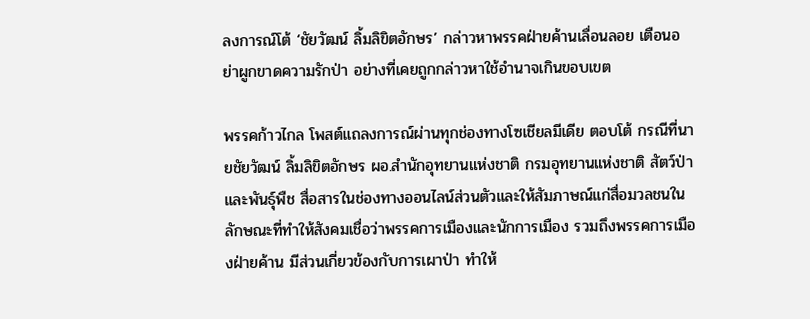ลงการณ์โต้ ‘ชัยวัฒน์ ลิ้มลิขิตอักษร’ กล่าวหาพรรคฝ่ายค้านเลื่อนลอย เตือนอย่าผูกขาดความรักป่า อย่างที่เคยถูกกล่าวหาใช้อำนาจเกินขอบเขต

พรรคก้าวไกล โพสต์แถลงการณ์ผ่านทุกช่องทางโซเชียลมีเดีย ตอบโต้ กรณีที่นายชัยวัฒน์ ลิ้มลิขิตอักษร ผอ.สำนักอุทยานแห่งชาติ กรมอุทยานแห่งชาติ สัตว์ป่าและพันธุ์พืช สื่อสารในช่องทางออนไลน์ส่วนตัวและให้สัมภาษณ์แก่สื่อมวลชนในลักษณะที่ทำให้สังคมเชื่อว่าพรรคการเมืองและนักการเมือง รวมถึงพรรคการเมืองฝ่ายค้าน มีส่วนเกี่ยวข้องกับการเผาป่า ทำให้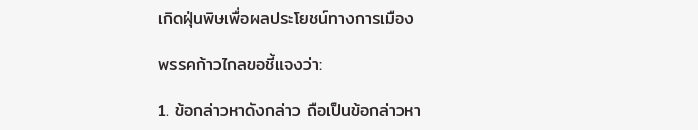เกิดฝุ่นพิษเพื่อผลประโยชน์ทางการเมือง

พรรคก้าวไกลขอชี้แจงว่า:

1. ข้อกล่าวหาดังกล่าว ถือเป็นข้อกล่าวหา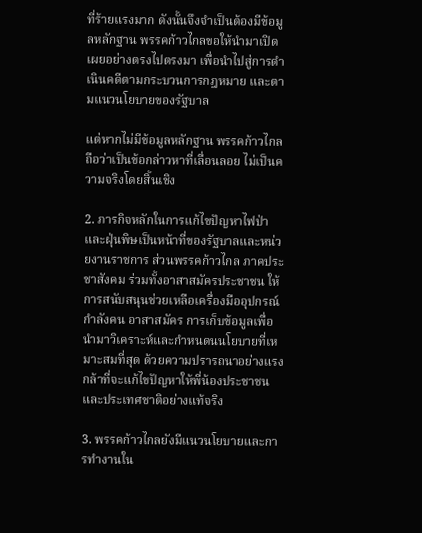ที่ร้ายแรงมาก ดังนั้นจึงจำเป็นต้องมีข้อมูลหลักฐาน พรรคก้าวไกลขอให้นำมาเปิดเผยอย่างตรงไปตรงมา เพื่อนำไปสู่การดำเนินคดีตามกระบวนการกฎหมาย และตามแนวนโยบายของรัฐบาล

แต่หากไม่มีข้อมูลหลักฐาน พรรคก้าวไกลถือว่าเป็นข้อกล่าวหาที่เลื่อนลอย ไม่เป็นความจริงโดยสิ้นเชิง

2. ภารกิจหลักในการแก้ไขปัญหาไฟป่าและฝุ่นพิษเป็นหน้าที่ของรัฐบาลและหน่วยงานราชการ ส่วนพรรคก้าวไกล ภาคประชาสังคม ร่วมทั้งอาสาสมัครประชาชน ให้การสนับสนุนช่วยเหลือเครื่องมืออุปกรณ์ กำลังคน อาสาสมัคร การเก็บข้อมูลเพื่อนำมาวิเคราะห์และกำหนดนนโยบายที่เหมาะสมที่สุด ด้วยความปรารถนาอย่างแรงกล้าที่จะแก้ไขปัญหาให้พี่น้องประชาชนและประเทศชาติอย่างแท้จริง

3. พรรคก้าวไกลยังมีแนวนโยบายและการทำงานใน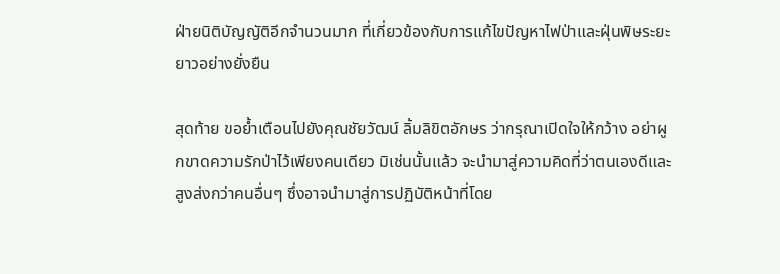ฝ่ายนิติบัญญัติอีกจำนวนมาก ที่เกี่ยวข้องกับการแก้ไขปัญหาไฟป่าและฝุ่นพิษระยะยาวอย่างยั่งยืน

สุดท้าย ขอย้ำเตือนไปยังคุณชัยวัฒน์ ลิ้มลิขิตอักษร ว่ากรุณาเปิดใจให้กว้าง อย่าผูกขาดความรักป่าไว้เพียงคนเดียว มิเช่นนั้นแล้ว จะนำมาสู่ความคิดที่ว่าตนเองดีและสูงส่งกว่าคนอื่นๆ ซึ่งอาจนำมาสู่การปฏิบัติหน้าที่โดย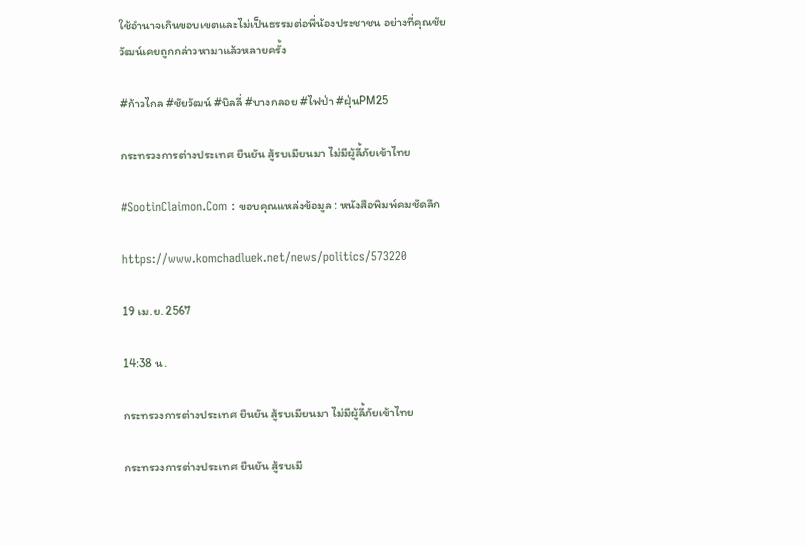ใช้อำนาจเกินขอบเขตและไม่เป็นธรรมต่อพี่น้องประชาชน อย่างที่คุณชัยวัฒน์เคยถูกกล่าวหามาแล้วหลายครั้ง

#ก้าวไกล #ชัยวัฒน์ #บิลลี่ #บางกลอย #ไฟป่า #ฝุ่นPM25

กระทรวงการต่างประเทศ ยืนยัน สู้รบเมียนมา ไม่มีผู้ลี้ภัยเข้าไทย

#SootinClaimon.Com : ขอบคุณแหล่งข้อมูล : หนังสือพิมพ์คมชัดลึก

https://www.komchadluek.net/news/politics/573220

19 เม.ย. 2567

14:38 น.

กระทรวงการต่างประเทศ ยืนยัน สู้รบเมียนมา ไม่มีผู้ลี้ภัยเข้าไทย

กระทรวงการต่างประเทศ ยืนยัน สู้รบเมี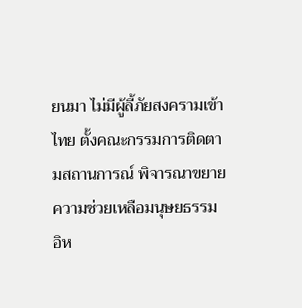ยนมา ไม่มีผู้ลี้ภัยสงครามเข้าไทย ตั้งคณะกรรมการติดตามสถานการณ์ พิจารณาขยายความช่วยเหลือมนุษยธรรม อิห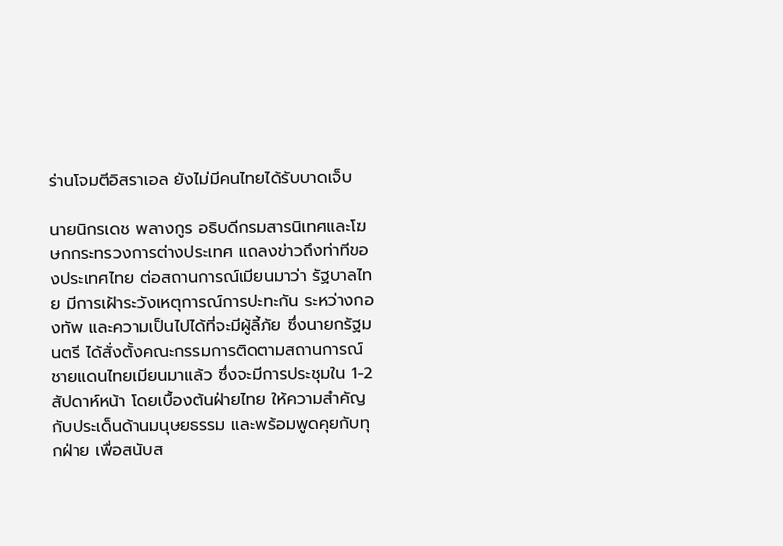ร่านโจมตีอิสราเอล ยังไม่มีคนไทยได้รับบาดเจ็บ

นายนิกรเดช พลางกูร อธิบดีกรมสารนิเทศและโฆษกกระทรวงการต่างประเทศ แถลงข่าวถึงท่าทีของประเทศไทย ต่อสถานการณ์เมียนมาว่า รัฐบาลไทย มีการเฝ้าระวังเหตุการณ์การปะทะกัน ระหว่างกองทัพ และความเป็นไปได้ที่จะมีผู้ลี้ภัย ซึ่งนายกรัฐมนตรี ได้สั่งตั้งคณะกรรมการติดตามสถานการณ์ชายแดนไทยเมียนมาแล้ว ซึ่งจะมีการประชุมใน 1-2 สัปดาห์หน้า โดยเบื้องต้นฝ่ายไทย ให้ความสำคัญกับประเด็นด้านมนุษยธรรม และพร้อมพูดคุยกับทุกฝ่าย เพื่อสนับส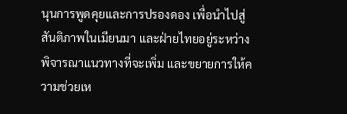นุนการพูดคุยและการปรองดอง เพื่อนำไปสู่สันติภาพในเมียนมา และฝ่ายไทยอยู่ระหว่างพิจารณาแนวทางที่จะเพิ่ม และขยายการให้ความช่วยเห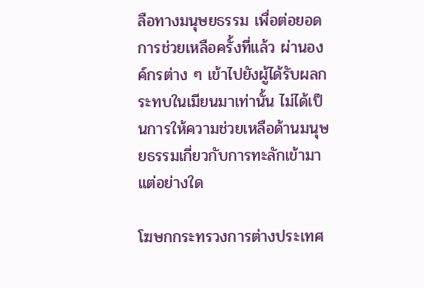ลือทางมนุษยธรรม เพื่อต่อยอดการช่วยเหลือครั้งที่แล้ว ผ่านองค์กรต่าง ๆ เข้าไปยังผู้ได้รับผลกระทบในเมียนมาเท่านั้น ไม่ได้เป็นการให้ความช่วยเหลือด้านมนุษยธรรมเกี่ยวกับการทะลักเข้ามาแต่อย่างใด

โฆษกกระทรวงการต่างประเทศ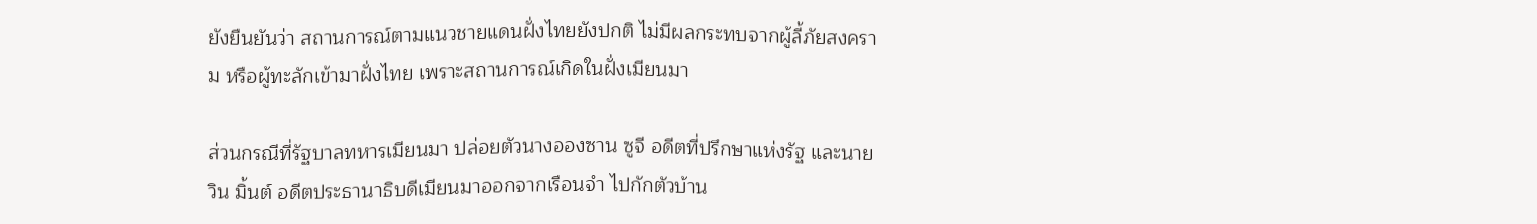ยังยืนยันว่า สถานการณ์ตามแนวชายแดนฝั่งไทยยังปกติ ไม่มีผลกระทบจากผู้ลี้ภัยสงคราม หรือผู้ทะลักเข้ามาฝั่งไทย เพราะสถานการณ์เกิดในฝั่งเมียนมา

ส่วนกรณีที่รัฐบาลทหารเมียนมา ปล่อยตัวนางอองซาน ซูจี อดีตที่ปรึกษาแห่งรัฐ และนายวิน มิ้นต์ อดีตประธานาธิบดีเมียนมาออกจากเรือนจำ ไปกักตัวบ้าน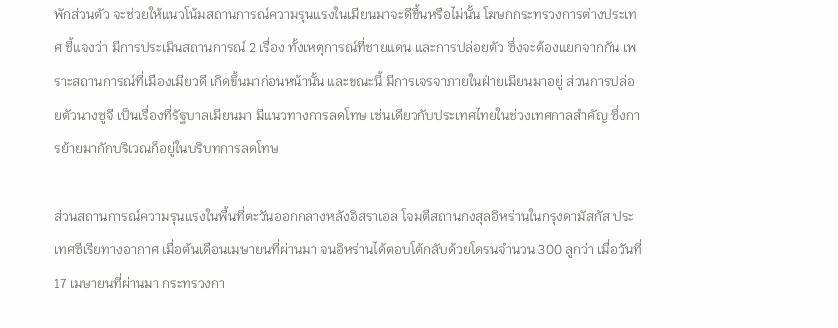พักส่วนตัว จะช่วยให้แนวโน้มสถานการณ์ความรุนแรงในเมียนมาจะดีขึ้นหรือไม่นั้น โฆษกกระทรวงการต่างประเทศ ชี้แจงว่า มีการประเมินสถานการณ์ 2 เรื่อง ทั้งเหตุการณ์ที่ชายแดน และการปล่อยตัว ซึ่งจะต้องแยกจากกัน เพราะสถานการณ์ที่เมืองเมียวดี เกิดขึ้นมาก่อนหน้านั้น และขณะนี้ มีการเจรจาภายในฝ่ายเมียนมาอยู่ ส่วนการปล่อยตัวนางซูจี เป็นเรื่องที่รัฐบาลเมียนมา มีแนวทางการลดโทษ เช่นเดียวกับประเทศไทยในช่วงเทศกาลสำคัญ ซึ่งการย้ายมากักบริเวณก็อยู่ในบริบทการลดโทษ

ส่วนสถานการณ์ความรุนแรงในพื้นที่ตะวันออกกลางหลังอิสราเอล โจมตีสถานกงสุลอิหร่านในกรุงดามัสกัส ประเทศซีเรียทางอากาศ เมื่อต้นเดือนเมษายนที่ผ่านมา จนอิหร่านได้ตอบโต้กลับด้วยโดรนจำนวน 300 ลูกว่า เมื่อวันที่ 17 เมษายนที่ผ่านมา กระทรวงกา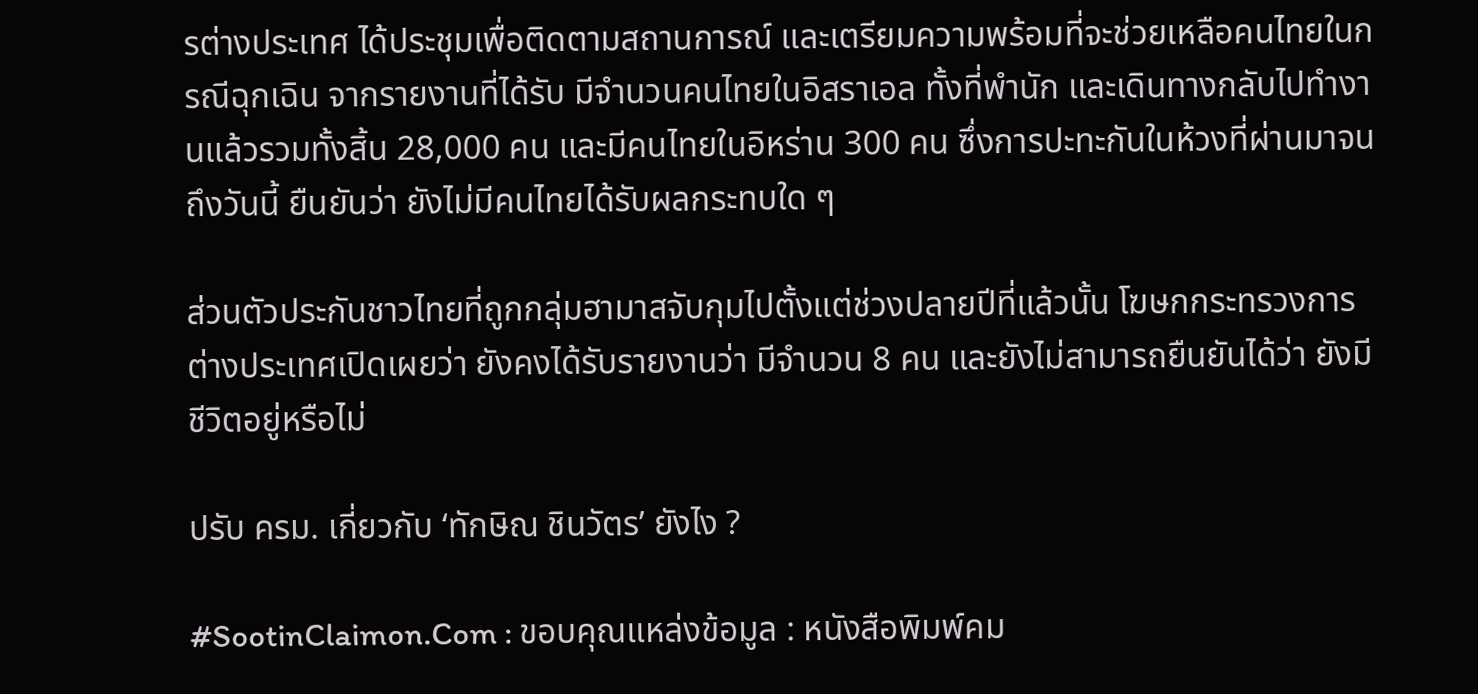รต่างประเทศ ได้ประชุมเพื่อติดตามสถานการณ์ และเตรียมความพร้อมที่จะช่วยเหลือคนไทยในกรณีฉุกเฉิน จากรายงานที่ได้รับ มีจำนวนคนไทยในอิสราเอล ทั้งที่พำนัก และเดินทางกลับไปทำงานแล้วรวมทั้งสิ้น 28,000 คน และมีคนไทยในอิหร่าน 300 คน ซึ่งการปะทะกันในห้วงที่ผ่านมาจนถึงวันนี้ ยืนยันว่า ยังไม่มีคนไทยได้รับผลกระทบใด ๆ

ส่วนตัวประกันชาวไทยที่ถูกกลุ่มฮามาสจับกุมไปตั้งแต่ช่วงปลายปีที่แล้วนั้น โฆษกกระทรวงการต่างประเทศเปิดเผยว่า ยังคงได้รับรายงานว่า มีจำนวน 8 คน และยังไม่สามารถยืนยันได้ว่า ยังมีชีวิตอยู่หรือไม่

ปรับ ครม. เกี่ยวกับ ‘ทักษิณ ชินวัตร’ ยังไง ?

#SootinClaimon.Com : ขอบคุณแหล่งข้อมูล : หนังสือพิมพ์คม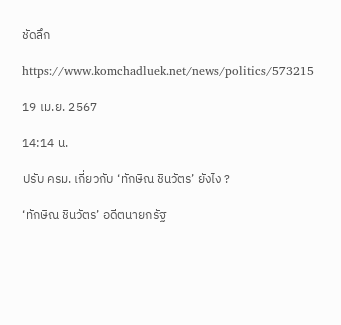ชัดลึก

https://www.komchadluek.net/news/politics/573215

19 เม.ย. 2567

14:14 น.

ปรับ ครม. เกี่ยวกับ ‘ทักษิณ ชินวัตร’ ยังไง ?

‘ทักษิณ ชินวัตร’ อดีตนายกรัฐ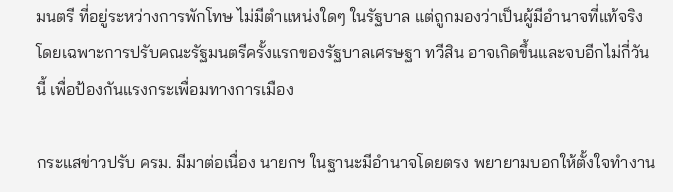มนตรี ที่อยู่ระหว่างการพักโทษ ไม่มีตำแหน่งใดๆ ในรัฐบาล แต่ถูกมองว่าเป็นผู้มีอำนาจที่แท้จริง โดยเฉพาะการปรับคณะรัฐมนตรีครั้งแรกของรัฐบาลเศรษฐา ทวีสิน อาจเกิดขึ้นและจบอีกไม่กี่วันนี้ เพื่อป้องกันแรงกระเพื่อมทางการเมือง

กระแสข่าวปรับ ครม. มีมาต่อเนื่อง นายกฯ ในฐานะมีอำนาจโดยตรง พยายามบอกให้ตั้งใจทำงาน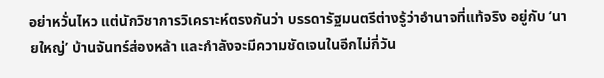อย่าหวั่นไหว แต่นักวิชาการวิเคราะห์ตรงกันว่า บรรดารัฐมนตรีต่างรู้ว่าอำนาจที่แท้จริง อยู่กับ ‘นายใหญ่’ บ้านจันทร์ส่องหล้า และกำลังจะมีความชัดเจนในอีกไม่กี่วัน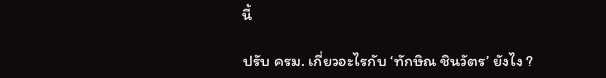นี้

ปรับ ครม. เกี่ยวอะไรกับ ‘ทักษิณ ชินวัตร’ ยังไง ?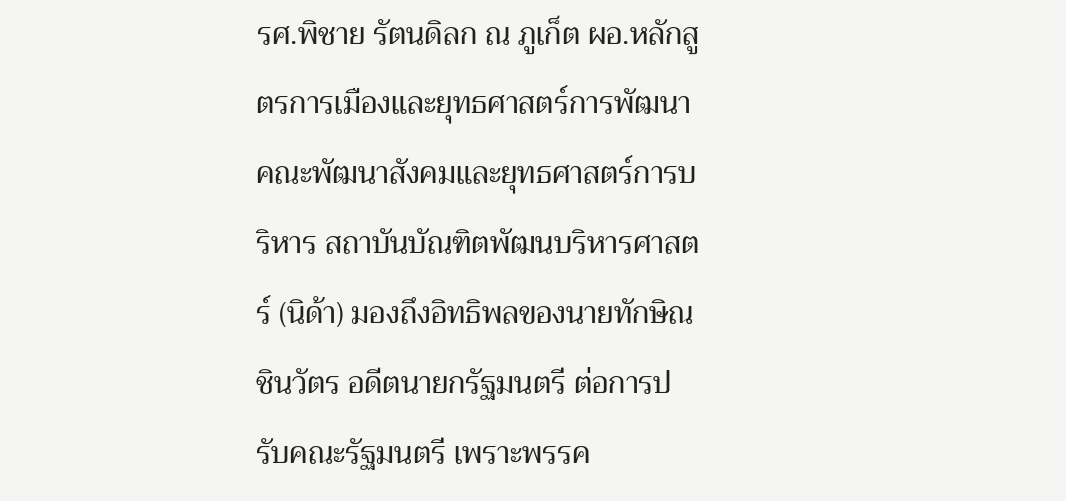รศ.พิชาย รัตนดิลก ณ ภูเก็ต ผอ.หลักสูตรการเมืองและยุทธศาสตร์การพัฒนา คณะพัฒนาสังคมและยุทธศาสตร์การบริหาร สถาบันบัณฑิตพัฒนบริหารศาสตร์ (นิด้า) มองถึงอิทธิพลของนายทักษิณ ชินวัตร อดีตนายกรัฐมนตรี ต่อการปรับคณะรัฐมนตรี เพราะพรรค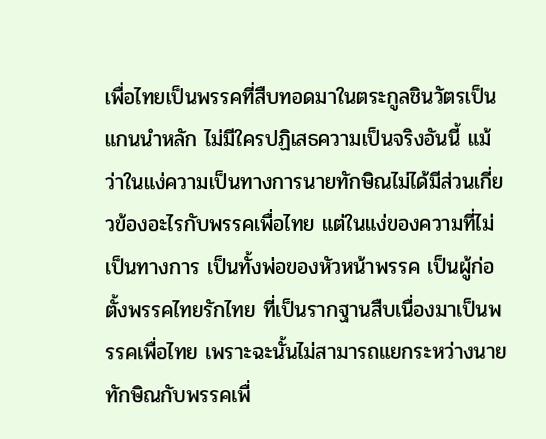เพื่อไทยเป็นพรรคที่สืบทอดมาในตระกูลชินวัตรเป็นแกนนำหลัก ไม่มีใครปฏิเสธความเป็นจริงอันนี้ แม้ว่าในแง่ความเป็นทางการนายทักษิณไม่ได้มีส่วนเกี่ยวข้องอะไรกับพรรคเพื่อไทย แต่ในแง่ของความที่ไม่เป็นทางการ เป็นทั้งพ่อของหัวหน้าพรรค เป็นผู้ก่อตั้งพรรคไทยรักไทย ที่เป็นรากฐานสืบเนื่องมาเป็นพรรคเพื่อไทย เพราะฉะนั้นไม่สามารถแยกระหว่างนายทักษิณกับพรรคเพื่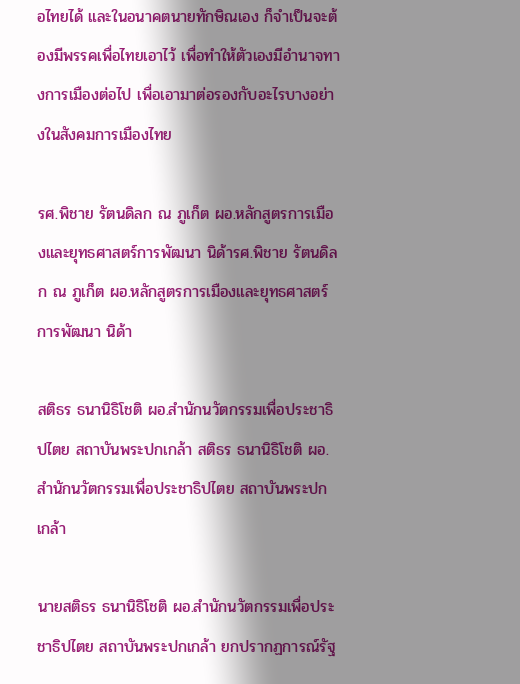อไทยได้ และในอนาคตนายทักษิณเอง ก็จำเป็นจะต้องมีพรรคเพื่อไทยเอาไว้ เพื่อทำให้ตัวเองมีอำนาจทางการเมืองต่อไป เพื่อเอามาต่อรองกับอะไรบางอย่างในสังคมการเมืองไทย

รศ.พิชาย รัตนดิลก ณ ภูเก็ต ผอ.หลักสูตรการเมืองและยุทธศาสตร์การพัฒนา นิด้ารศ.พิชาย รัตนดิลก ณ ภูเก็ต ผอ.หลักสูตรการเมืองและยุทธศาสตร์การพัฒนา นิด้า

สติธร ธนานิธิโชติ ผอ.สำนักนวัตกรรมเพื่อประชาธิปไตย สถาบันพระปกเกล้า สติธร ธนานิธิโชติ ผอ.สำนักนวัตกรรมเพื่อประชาธิปไตย สถาบันพระปกเกล้า

นายสติธร ธนานิธิโชติ ผอ.สำนักนวัตกรรมเพื่อประชาธิปไตย สถาบันพระปกเกล้า ยกปรากฏการณ์รัฐ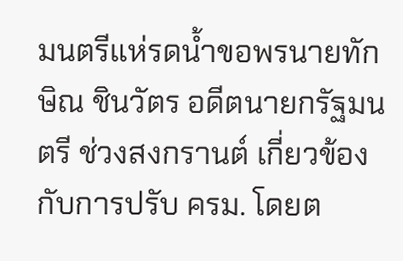มนตรีแห่รดน้ำขอพรนายทักษิณ ชินวัตร อดีตนายกรัฐมนตรี ช่วงสงกรานต์ เกี่ยวข้องกับการปรับ ครม. โดยต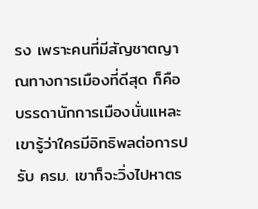รง เพราะคนที่มีสัญชาตญาณทางการเมืองที่ดีสุด ก็คือบรรดานักการเมืองนั่นแหละ เขารู้ว่าใครมีอิทธิพลต่อการปรับ ครม. เขาก็จะวิ่งไปหาตร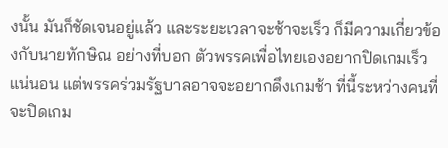งนั้น มันก็ชัดเจนอยู่แล้ว และระยะเวลาจะช้าจะเร็ว ก็มีความเกี่ยวข้องกับนายทักษิณ อย่างที่บอก ตัวพรรคเพื่อไทยเองอยากปิดเกมเร็วแน่นอน แต่พรรคร่วมรัฐบาลอาจจะอยากดึงเกมช้า ที่นี้ระหว่างคนที่จะปิดเกม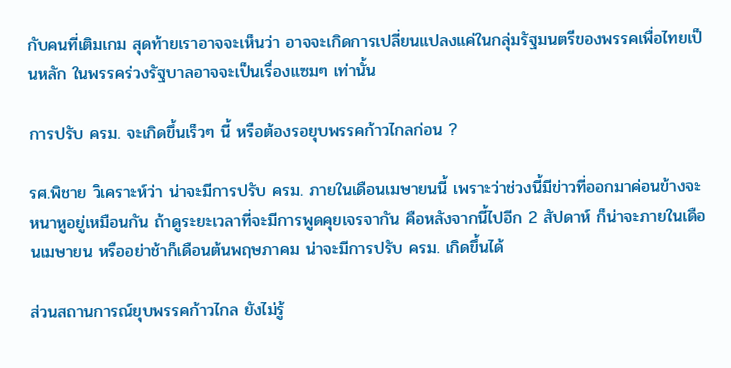กับคนที่เติมเกม สุดท้ายเราอาจจะเห็นว่า อาจจะเกิดการเปลี่ยนแปลงแค่ในกลุ่มรัฐมนตรีของพรรคเพื่อไทยเป็นหลัก ในพรรคร่วงรัฐบาลอาจจะเป็นเรื่องแซมๆ เท่านั้น

การปรับ ครม. จะเกิดขึ้นเร็วๆ นี้ หรือต้องรอยุบพรรคก้าวไกลก่อน ?

รศ.พิชาย วิเคราะห์ว่า น่าจะมีการปรับ ครม. ภายในเดือนเมษายนนี้ เพราะว่าช่วงนี้มีข่าวที่ออกมาค่อนข้างจะหนาหูอยู่เหมือนกัน ถ้าดูระยะเวลาที่จะมีการพูดคุยเจรจากัน คือหลังจากนี้ไปอีก 2 สัปดาห์ ก็น่าจะภายในเดือนเมษายน หรืออย่าช้าก็เดือนต้นพฤษภาคม น่าจะมีการปรับ ครม. เกิดขึ้นได้

ส่วนสถานการณ์ยุบพรรคก้าวไกล ยังไม่รู้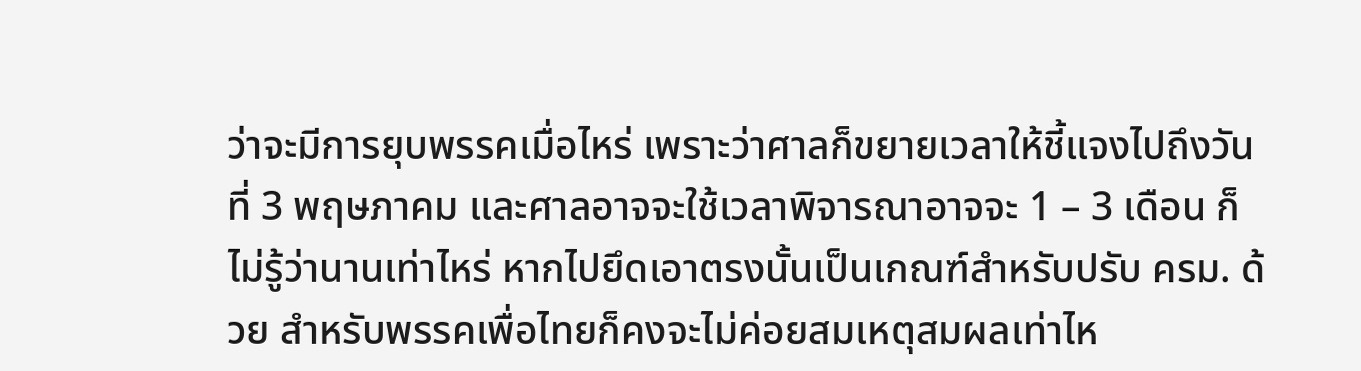ว่าจะมีการยุบพรรคเมื่อไหร่ เพราะว่าศาลก็ขยายเวลาให้ชี้แจงไปถึงวันที่ 3 พฤษภาคม และศาลอาจจะใช้เวลาพิจารณาอาจจะ 1 – 3 เดือน ก็ไม่รู้ว่านานเท่าไหร่ หากไปยึดเอาตรงนั้นเป็นเกณฑ์สำหรับปรับ ครม. ด้วย สำหรับพรรคเพื่อไทยก็คงจะไม่ค่อยสมเหตุสมผลเท่าไห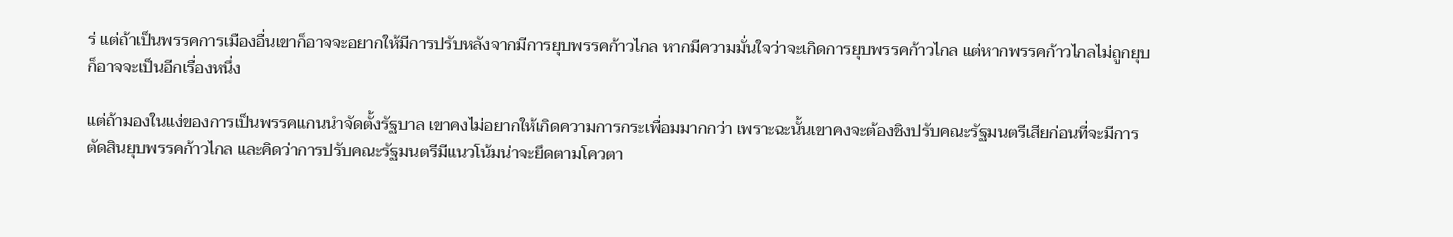ร่ แต่ถ้าเป็นพรรคการเมืองอื่นเขาก็อาจจะอยากให้มีการปรับหลังจากมีการยุบพรรคก้าวไกล หากมีความมั่นใจว่าจะเกิดการยุบพรรคก้าวไกล แต่หากพรรคก้าวไกลไม่ถูกยุบ ก็อาจจะเป็นอีกเรื่องหนึ่ง

แต่ถ้ามองในแง่ของการเป็นพรรคแกนนำจัดตั้งรัฐบาล เขาคงไม่อยากให้เกิดความการกระเพื่อมมากกว่า เพราะฉะนั้นเขาคงจะต้องชิงปรับคณะรัฐมนตรีเสียก่อนที่จะมีการตัดสินยุบพรรคก้าวไกล และคิดว่าการปรับคณะรัฐมนตรีมีแนวโน้มน่าจะยึดตามโควตา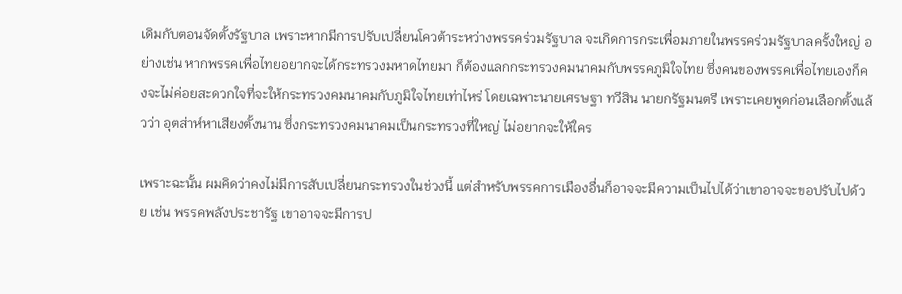เดิมกับตอนจัดตั้งรัฐบาล เพราะหากมีการปรับเปลี่ยนโควต้าระหว่างพรรคร่วมรัฐบาล จะเกิดการกระเพื่อมภายในพรรคร่วมรัฐบาลครั้งใหญ่ อย่างเช่น หากพรรคเพื่อไทยอยากจะได้กระทรวงมหาดไทยมา ก็ต้องแลกกระทรวงคมนาคมกับพรรคภูมิใจไทย ซึ่งคนของพรรคเพื่อไทยเองก็คงจะไม่ค่อยสะดวกใจที่จะให้กระทรวงคมนาคมกับภูมิใจไทยเท่าไหร่ โดยเฉพาะนายเศรษฐา ทวีสิน นายกรัฐมนตรี เพราะเคยพูดก่อนเลือกตั้งแล้วว่า อุตส่าห์หาเสียงตั้งนาน ซึ่งกระทรวงคมนาคมเป็นกระทรวงที่ใหญ่ ไม่อยากจะให้ใคร

เพราะฉะนั้น ผมคิดว่าคงไม่มีการสับเปลี่ยนกระทรวงในช่วงนี้ แต่สำหรับพรรคการเมืองอื่นก็อาจจะมีความเป็นไปได้ว่าเขาอาจจะขอปรับไปด้วย เช่น พรรคพลังประชารัฐ เขาอาจจะมีการป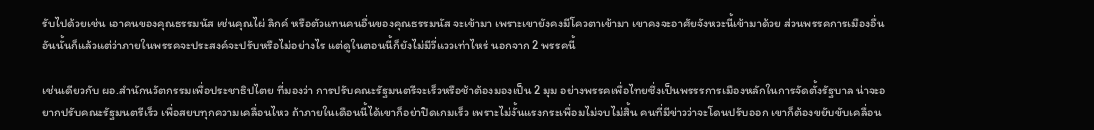รับไปด้วยเช่น เอาคนของคุณธรรมนัส เช่นคุณไผ่ ลิกค์ หรือตัวแทนคนอื่นของคุณธรรมนัส จะเข้ามา เพราะเขายังคงมีโควตาเข้ามา เขาคงจะอาศัยจังหวะนี้เข้ามาด้วย ส่วนพรรคการเมืองอื่น อันนั้นก็แล้วแต่ว่าภายในพรรคจะประสงค์จะปรับหรือไม่อย่างไร แต่ดูในตอนนี้ก็ยังไม่มีวี่แววเท่าไหร่ นอกจาก 2 พรรคนี้

เช่นเดียวกับ ผอ.สำนักนวัตกรรมเพื่อประชาธิปไตย ที่มองว่า การปรับคณะรัฐมนตรีจะเร็วหรือช้าต้องมองเป็น 2 มุม อย่างพรรคเพื่อไทยซึ่งเป็นพรรรการเมืองหลักในการจัดตั้งรัฐบาล น่าจะอยากปรับคณะรัฐมนตรีเร็ว เพื่อสยบทุกความเคลื่อนไหว ถ้าภายในเดือนนี้ได้เขาก็อย่าปิดเกมเร็ว เพราะไม่งั้นแรงกระเพื่อมไม่จบไม่สิ้น คนที่มีข่าวว่าจะโดนปรับออก เขาก็ต้องขยับขับเคลื่อน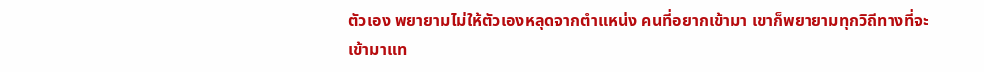ตัวเอง พยายามไม่ให้ตัวเองหลุดจากตำแหน่ง คนที่อยากเข้ามา เขาก็พยายามทุกวิถีทางที่จะเข้ามาแท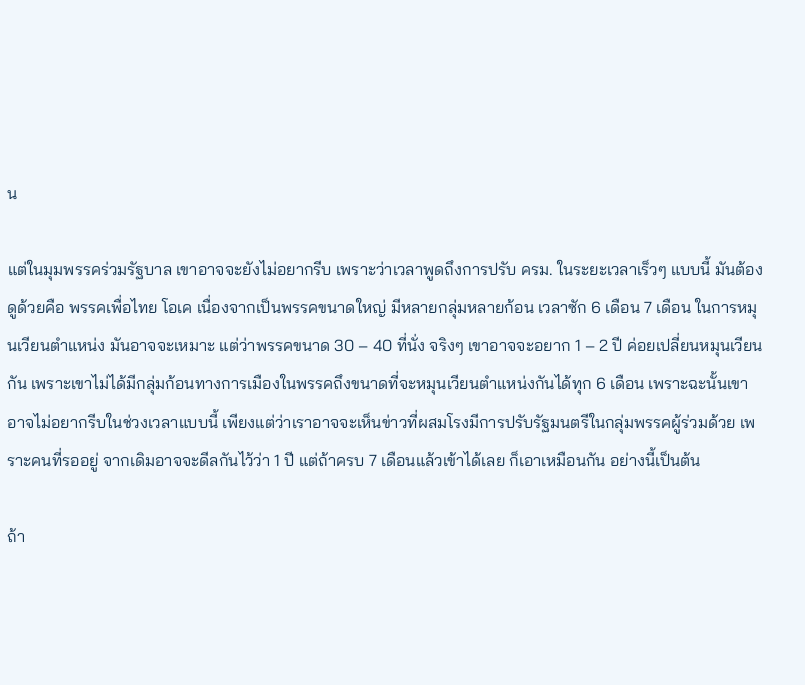น

แต่ในมุมพรรคร่วมรัฐบาล เขาอาจจะยังไม่อยากรีบ เพราะว่าเวลาพูดถึงการปรับ ครม. ในระยะเวลาเร็วๆ แบบนี้ มันต้องดูด้วยคือ พรรคเพื่อไทย โอเค เนื่องจากเป็นพรรคขนาดใหญ่ มีหลายกลุ่มหลายก้อน เวลาซัก 6 เดือน 7 เดือน ในการหมุนเวียนตำแหน่ง มันอาจจะเหมาะ แต่ว่าพรรคขนาด 30 – 40 ที่นั่ง จริงๆ เขาอาจจะอยาก 1 – 2 ปี ค่อยเปลี่ยนหมุนเวียนกัน เพราะเขาไม่ได้มีกลุ่มก้อนทางการเมืองในพรรคถึงขนาดที่จะหมุนเวียนตำแหน่งกันได้ทุก 6 เดือน เพราะฉะนั้นเขาอาจไม่อยากรีบในช่วงเวลาแบบนี้ เพียงแต่ว่าเราอาจจะเห็นข่าวที่ผสมโรงมีการปรับรัฐมนตรีในกลุ่มพรรคผู้ร่วมด้วย เพราะคนที่รออยู่ จากเดิมอาจจะดีลกันไว้ว่า 1 ปี แต่ถ้าครบ 7 เดือนแล้วเข้าได้เลย ก็เอาเหมือนกัน อย่างนี้เป็นต้น

ถ้า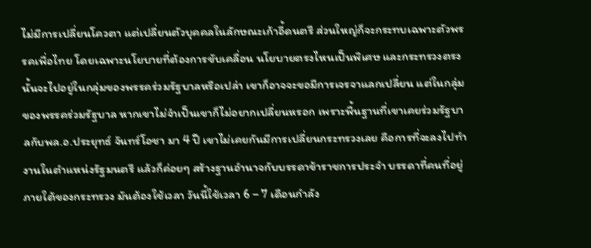ไม่มีการเปลี่ยนโควตา แต่เปลี่ยนตัวบุคคลในลักษณะเก้าอี้ดนตรี ส่วนใหญ่ก็จะกระทบเฉพาะตัวพรรคเพื่อไทย โดยเฉพาะนโยบายที่ต้องการขับเคลื่อน นโยบายตรงไหนเป็นพิเศษ และกระทรวงตรงนั้นจะไปอยู่ในกลุ่มของพรรคร่วมรัฐบาลหรือเปล่า เขาก็อาจจะขอมีการเจรจาแลกเปลี่ยน แต่ในกลุ่มของพรรคร่วมรัฐบาล หากเขาไม่จำเป็นเขาก็ไม่อยากเปลี่ยนหรอก เพราะพื้นฐานที่เขาเคยร่วมรัฐบาลกับพล.อ.ประยุทธ์ จันทร์โอชา มา 4 ปี เขาไม่เคยกันมีการเปลี่ยนกระทรวงเลย คือการที่จะลงไปทำงานในตำแหน่งรัฐมนตรี แล้วก็ค่อยๆ สร้างฐานอำนาจกับบรรดาข้าราชการประจำ บรรดาที่คนที่อยู่ภายใต้ของกระทรวง มันต้องใช้เวลา วันนี้ใช้เวลา 6 – 7 เดือนกำลัง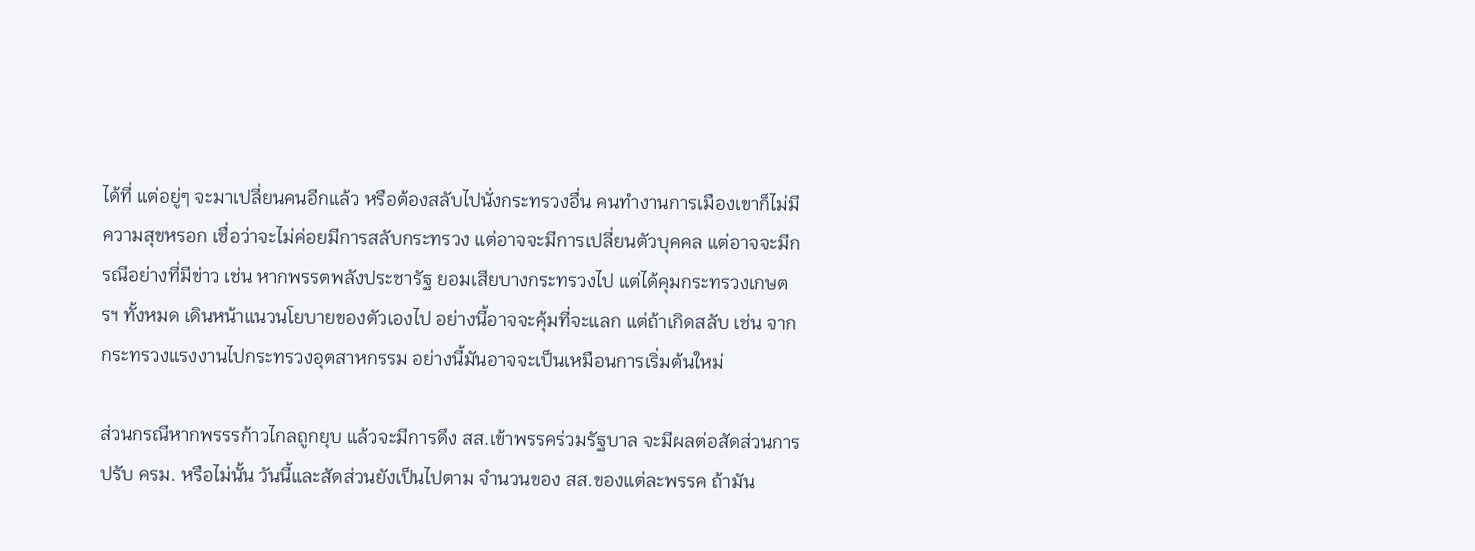ได้ที่ แต่อยู่ๆ จะมาเปลี่ยนคนอีกแล้ว หรือต้องสลับไปนั่งกระทรวงอื่น คนทำงานการเมืองเขาก็ไม่มีความสุขหรอก เชื่อว่าจะไม่ค่อยมีการสลับกระทรวง แต่อาจจะมีการเปลี่ยนตัวบุคคล แต่อาจจะมีกรณีอย่างที่มีข่าว เช่น หากพรรตพลังประชารัฐ ยอมเสียบางกระทรวงไป แต่ได้คุมกระทรวงเกษตรฯ ทั้งหมด เดินหน้าแนวนโยบายของตัวเองไป อย่างนี้อาจจะคุ้มที่จะแลก แต่ถ้าเกิดสลับ เช่น จากกระทรวงแรงงานไปกระทรวงอุตสาหกรรม อย่างนี้มันอาจจะเป็นเหมือนการเริ่มต้นใหม่

ส่วนกรณีหากพรรรก้าวไกลถูกยุบ แล้วจะมีการดึง สส.เข้าพรรคร่วมรัฐบาล จะมีผลต่อสัดส่วนการปรับ ครม. หรือไม่นั้น วันนี้และสัดส่วนยังเป็นไปตาม จำนวนของ สส.ของแต่ละพรรค ถ้ามัน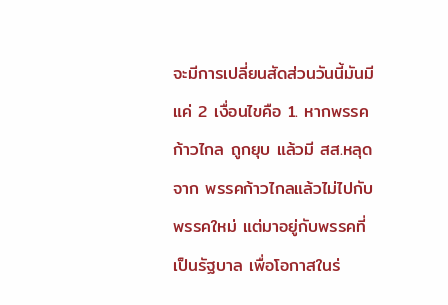จะมีการเปลี่ยนสัดส่วนวันนี้มันมีแค่ 2 เงื่อนไขคือ 1. หากพรรคก้าวไกล ถูกยุบ แล้วมี สส.หลุดจาก พรรคก้าวไกลแล้วไม่ไปกับพรรคใหม่ แต่มาอยู่กับพรรคที่เป็นรัฐบาล เพื่อโอกาสในร่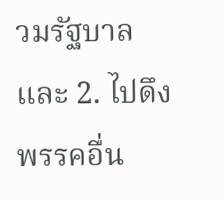วมรัฐบาล และ 2. ไปดึงพรรคอื่น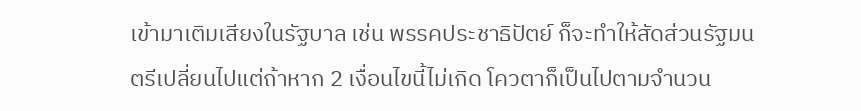เข้ามาเติมเสียงในรัฐบาล เช่น พรรคประชาธิปัตย์ ก็จะทำให้สัดส่วนรัฐมนตรีเปลี่ยนไปแต่ถ้าหาก 2 เงื่อนไขนี้ไม่เกิด โควตาก็เป็นไปตามจำนวน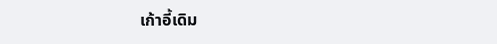เก้าอี้เดิม